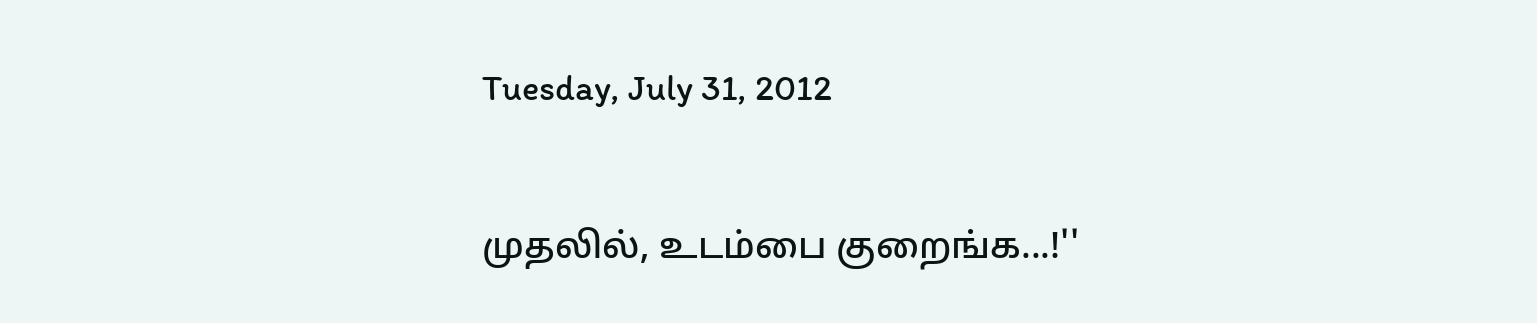Tuesday, July 31, 2012

முதலில், உடம்பை குறைங்க...!''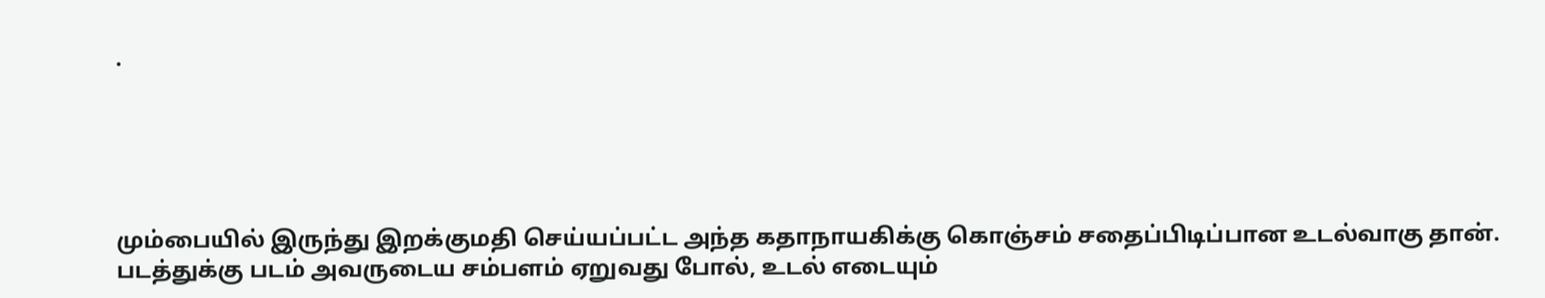.





மும்பையில் இருந்து இறக்குமதி செய்யப்பட்ட அந்த கதாநாயகிக்கு கொஞ்சம் சதைப்பிடிப்பான உடல்வாகு தான். படத்துக்கு படம் அவருடைய சம்பளம் ஏறுவது போல், உடல் எடையும்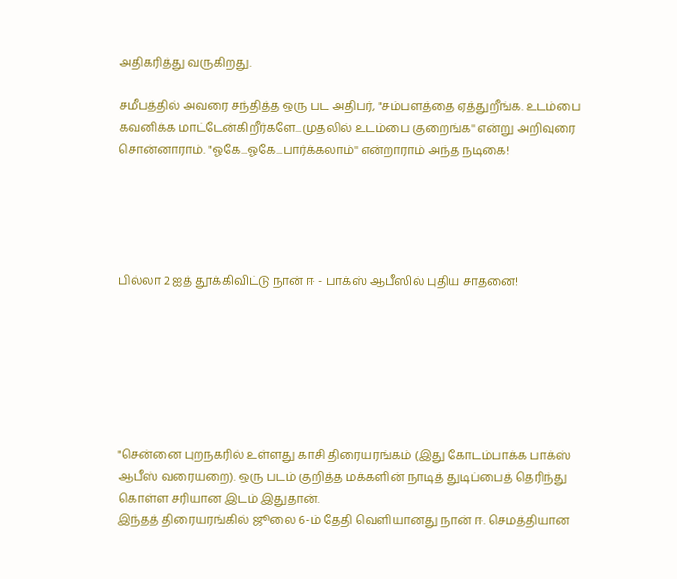அதிகரித்து வருகிறது.

சமீபத்தில் அவரை சந்தித்த ஒரு பட அதிபர், "சம்பளத்தை ஏத்துறீங்க. உடம்பை கவனிக்க மாட்டேன்கிறீர்களே...முதலில் உடம்பை குறைங்க'' என்று அறிவுரை சொன்னாராம். "ஓகே...ஓகே...பார்க்கலாம்'' என்றாராம் அந்த நடிகை!





பில்லா 2 ஐத் தூக்கிவிட்டு நான் ஈ - பாக்ஸ் ஆபீஸில் புதிய சாதனை!







"சென்னை புறநகரில் உள்ளது காசி திரையரங்கம் (இது கோடம்பாக்க பாக்ஸ் ஆபீஸ் வரையறை). ஒரு படம் குறித்த மக்களின் நாடித் துடிப்பைத் தெரிந்து கொள்ள சரியான இடம் இதுதான்.
இந்தத் திரையரங்கில் ஜூலை 6-ம் தேதி வெளியானது நான் ஈ. செமத்தியான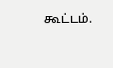கூட்டம்.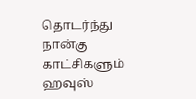தொடர்ந்து நான்கு காட்சிகளும் ஹவுஸ்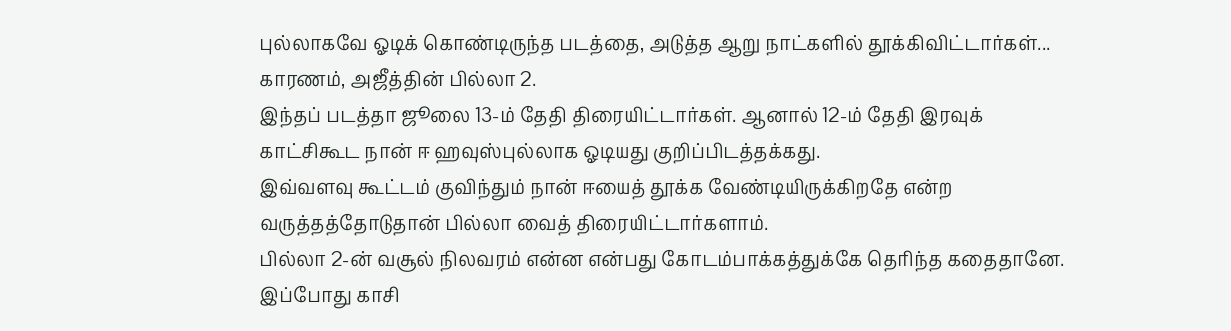புல்லாகவே ஓடிக் கொண்டிருந்த படத்தை, அடுத்த ஆறு நாட்களில் தூக்கிவிட்டார்கள்... காரணம், அஜீத்தின் பில்லா 2.
இந்தப் படத்தா ஜூலை 13-ம் தேதி திரையிட்டார்கள். ஆனால் 12-ம் தேதி இரவுக் காட்சிகூட நான் ஈ ஹவுஸ்புல்லாக ஓடியது குறிப்பிடத்தக்கது.
இவ்வளவு கூட்டம் குவிந்தும் நான் ஈயைத் தூக்க வேண்டியிருக்கிறதே என்ற வருத்தத்தோடுதான் பில்லா வைத் திரையிட்டார்களாம்.
பில்லா 2-ன் வசூல் நிலவரம் என்ன என்பது கோடம்பாக்கத்துக்கே தெரிந்த கதைதானே.
இப்போது காசி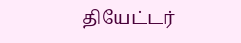தியேட்டர்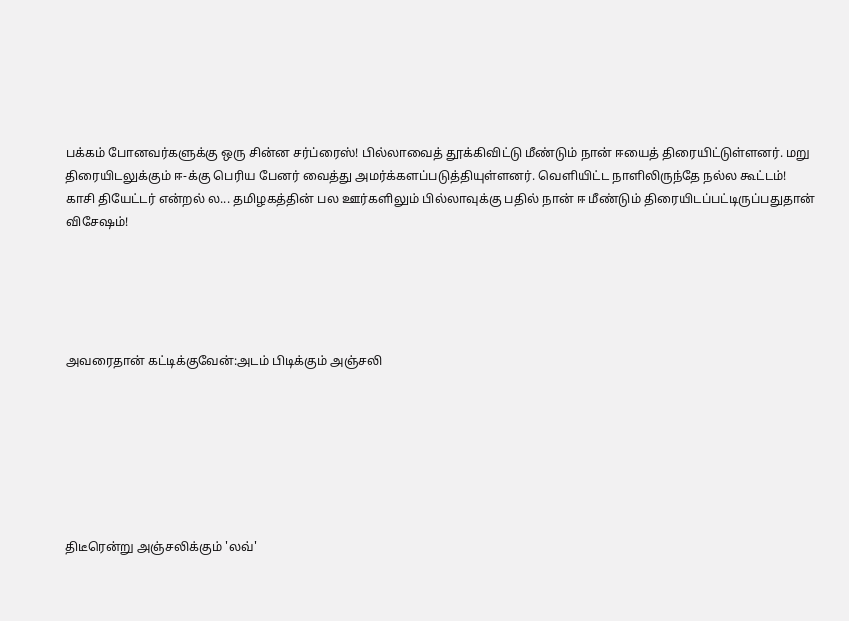பக்கம் போனவர்களுக்கு ஒரு சின்ன சர்ப்ரைஸ்! பில்லாவைத் தூக்கிவிட்டு மீண்டும் நான் ஈயைத் திரையிட்டுள்ளனர். மறு திரையிடலுக்கும் ஈ-க்கு பெரிய பேனர் வைத்து அமர்க்களப்படுத்தியுள்ளனர். வெளியிட்ட நாளிலிருந்தே நல்ல கூட்டம்!
காசி தியேட்டர் என்றல் ல... தமிழகத்தின் பல ஊர்களிலும் பில்லாவுக்கு பதில் நான் ஈ மீண்டும் திரையிடப்பட்டிருப்பதுதான் விசேஷம்!





அவரைதான் கட்டிக்குவேன்:அடம் பிடிக்கும் அஞ்சலி







திடீரென்று அஞ்சலிக்கும் 'லவ்'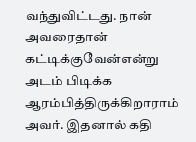வந்துவிட்டது. நான் அவரைதான் கட்டிக்குவேன்என்று அடம் பிடிக்க ஆரம்பித்திருக்கிறாராம் அவர். இதனால் கதி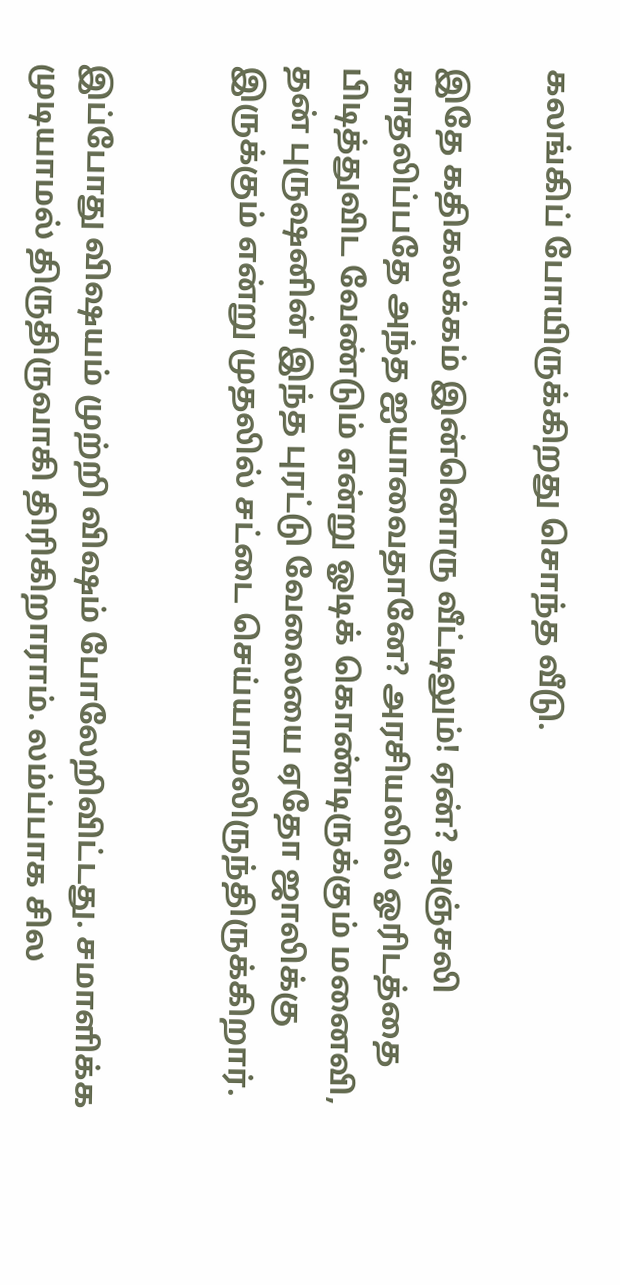கலங்கிப் போயிருக்கிறது சொந்த வீடு.

இதே கதிகலக்கம் இன்னொரு வீட்டிலும்! ஏன்? அஞ்சலி காதலிப்பதே அந்த ஐயாவைதானே? அரசியலில் ஓரிடத்தை பிடித்துவிட வேண்டும் என்று ஓடிக் கொண்டிருக்கும் மனைவி, தன் புருஷனின் இந்த புரட்டு வேலையை ஏதோ ஜாலிக்கு இருக்கும் என்று முதலில் சட்டை செய்யாமலிருந்திருக்கிறார்.


இப்போது விஷயம் முற்றி விஷம் போலேறிவிட்டது. சமாளிக்க முடியாமல் திருதிருவாகி திரிகிறாராம். லம்ப்பாக சில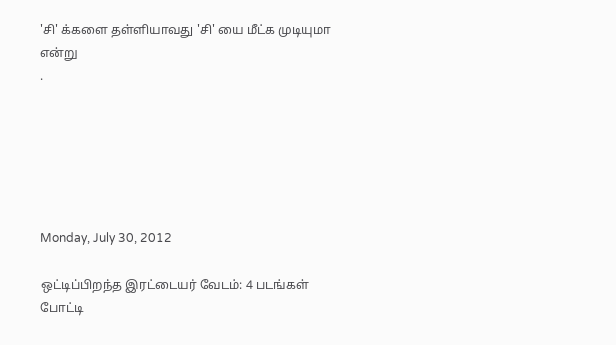'சி' க்களை தள்ளியாவது 'சி' யை மீட்க முடியுமா என்று
.






Monday, July 30, 2012

ஒட்டிப்பிறந்த இரட்டையர் வேடம்: 4 படங்கள் போட்டி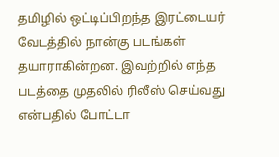தமிழில் ஒட்டிப்பிறந்த இரட்டையர் வேடத்தில் நான்கு படங்கள் தயாராகின்றன. இவற்றில் எந்த படத்தை முதலில் ரிலீஸ் செய்வது என்பதில் போட்டா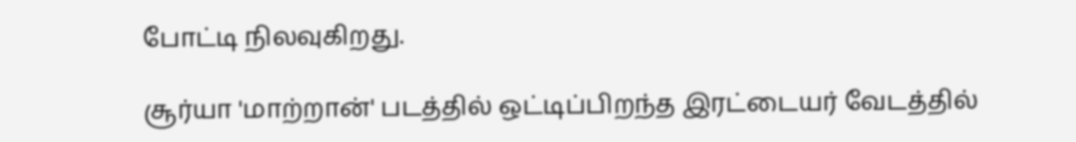போட்டி நிலவுகிறது.

சூர்யா 'மாற்றான்' படத்தில் ஒட்டிப்பிறந்த இரட்டையர் வேடத்தில்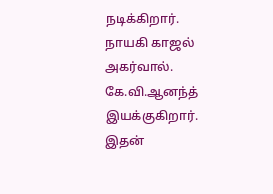நடிக்கிறார்.
நாயகி காஜல் அகர்வால். கே.வி.ஆனந்த் இயக்குகிறார். இதன்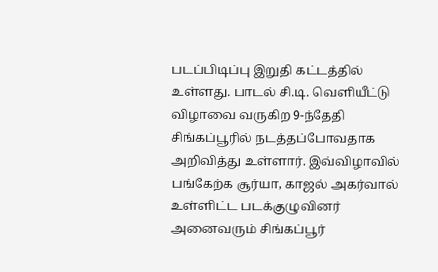படப்பிடிப்பு இறுதி கட்டத்தில் உள்ளது. பாடல் சி.டி. வெளியீட்டு விழாவை வருகிற 9-ந்தேதி சிங்கப்பூரில் நடத்தப்போவதாக அறிவித்து உள்ளார். இவ்விழாவில் பங்கேற்க சூர்யா, காஜல் அகர்வால் உள்ளிட்ட படக்குழுவினர் அனைவரும் சிங்கப்பூர்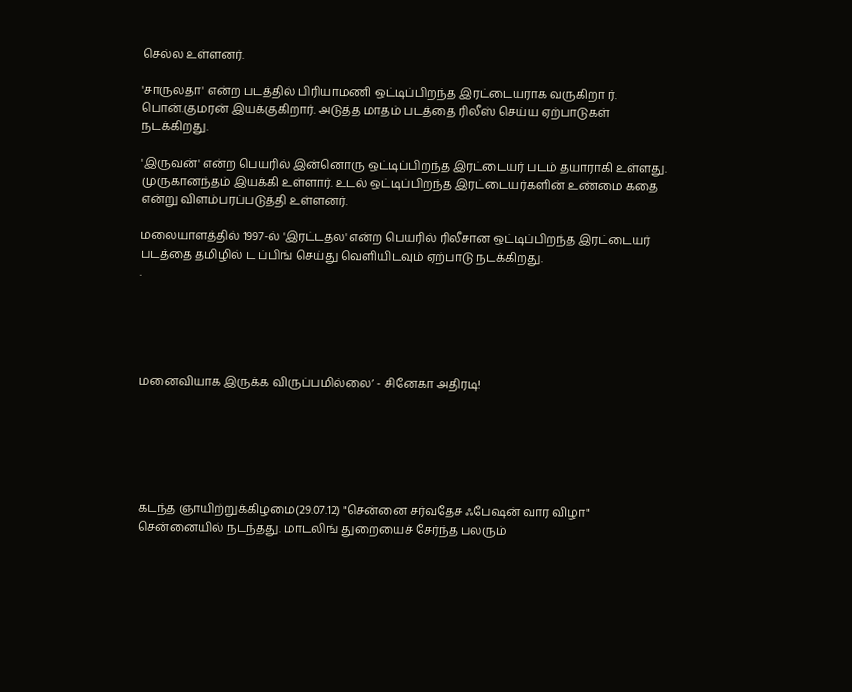செல்ல உள்ளனர்.

'சாருலதா' என்ற படத்தில் பிரியாமணி ஒட்டிப்பிறந்த இரட்டையராக வருகிறா ர். பொன்.குமரன் இயக்குகிறார். அடுத்த மாதம் படத்தை ரிலீஸ் செய்ய ஏற்பாடுகள் நடக்கிறது.

'இருவன்' என்ற பெயரில் இன்னொரு ஒட்டிப்பிறந்த இரட்டையர் படம் தயாராகி உள்ளது. முருகானந்தம் இயக்கி உள்ளார். உடல் ஒட்டிப்பிறந்த இரட்டையர்களின் உண்மை கதை என்று விளம்பரப்படுத்தி உள்ளனர்.

மலையாளத்தில் 1997-ல் 'இரட்டதல' என்ற பெயரில் ரிலீசான ஒட்டிப்பிறந்த இரட்டையர் படத்தை தமிழில் ட ப்பிங் செய்து வெளியிடவும் ஏற்பாடு நடக்கிறது.
.





மனைவியாக இருக்க விருப்பமில்லை’ - சினேகா அதிரடி!






கடந்த ஞாயிற்றுக்கிழமை(29.07.12) "சென்னை சர்வதேச ஃபேஷன் வார விழா" சென்னையில் நடந்தது. மாடலிங் துறையைச் சேர்ந்த பலரும்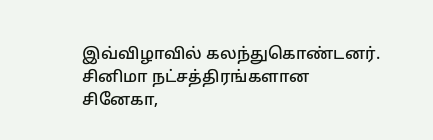இவ்விழாவில் கலந்துகொண்டனர். சினிமா நட்சத்திரங்களான சினேகா,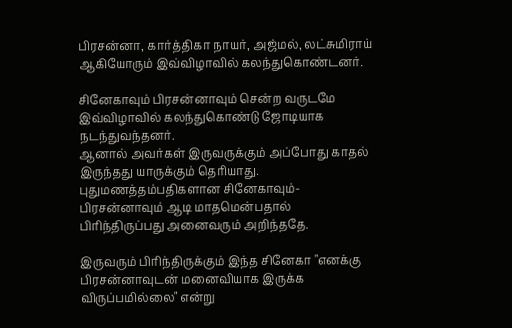பிரசன்னா, கார்த்திகா நாயர், அஜ்மல், லட்சுமிராய் ஆகியோரும் இவ்விழாவில் கலந்துகொண்டனர்.

சினேகாவும் பிரசன்னாவும் சென்ற வருடமே இவ்விழாவில் கலந்துகொண்டு ஜோடியாக நடந்துவந்தனர்.
ஆனால் அவர்கள் இருவருக்கும் அப்போது காதல் இருந்தது யாருக்கும் தெரியாது. புதுமணத்தம்பதிகளான சினேகாவும்-பிரசன்னாவும் ஆடி மாதமென்பதால் பிரிந்திருப்பது அனைவரும் அறிந்ததே.

இருவரும் பிரிந்திருக்கும் இந்த சினேகா "எனக்கு பிரசன்னாவுடன் மனைவியாக இருக்க விருப்பமில்லை" என்று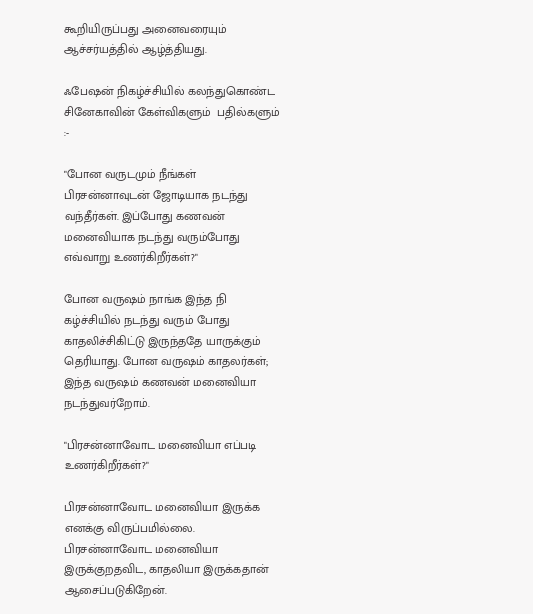கூறியிருப்பது அனைவரையும் ஆச்சர்யத்தில் ஆழ்த்தியது.

ஃபேஷன் நிகழ்ச்சியில் கலந்துகொண்ட சினேகாவின் கேள்விகளும்  பதில்களும் :-

"போன வருடமும் நீங்கள் பிரசன்னாவுடன் ஜோடியாக நடந்து வந்தீர்கள். இப்போது கணவன் மனைவியாக நடந்து வரும்போது எவ்வாறு உணர்கிறீர்கள்?"

போன வருஷம் நாங்க இந்த நி கழ்ச்சியில் நடந்து வரும் போது காதலிச்சிகிட்டு இருந்ததே யாருக்கும் தெரியாது. போன வருஷம் காதலர்கள்; இந்த வருஷம் கணவன் மனைவியா நடந்துவர்றோம்.

"பிரசன்னாவோட மனைவியா எப்படி உணர்கிறீர்கள்?"

பிரசன்னாவோட மனைவியா இருக்க எனக்கு விருப்பமில்லை. பிரசன்னாவோட மனைவியா இருக்குறதவிட, காதலியா இருக்கதான் ஆசைப்படுகிறேன்.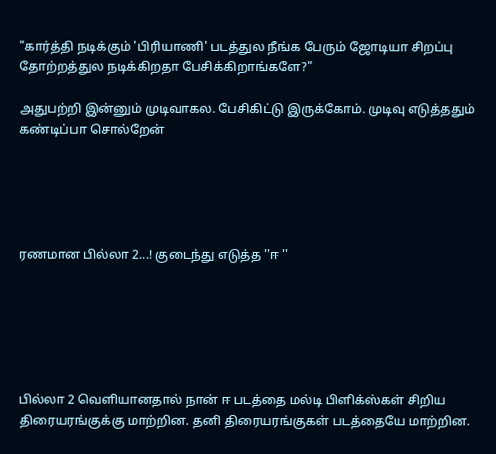"கார்த்தி நடிக்கும் 'பிரியாணி' படத்துல நீங்க பேரும் ஜோடியா சிறப்பு தோற்றத்துல நடிக்கிறதா பேசிக்கிறாங்களே?"

அதுபற்றி இன்னும் முடிவாகல. பேசிகிட்டு இருக்கோம். முடிவு எடுத்ததும் கண்டிப்பா சொல்றேன்





ரணமான பில்லா 2...! குடைந்து எடுத்த ''ஈ ''






பில்லா 2 வெளியானதால் நான் ஈ படத்தை மல்டி பிளிக்ஸ்கள் சிறிய திரையரங்குக்கு மாற்றின. தனி திரையரங்குகள் படத்தையே மாற்றின.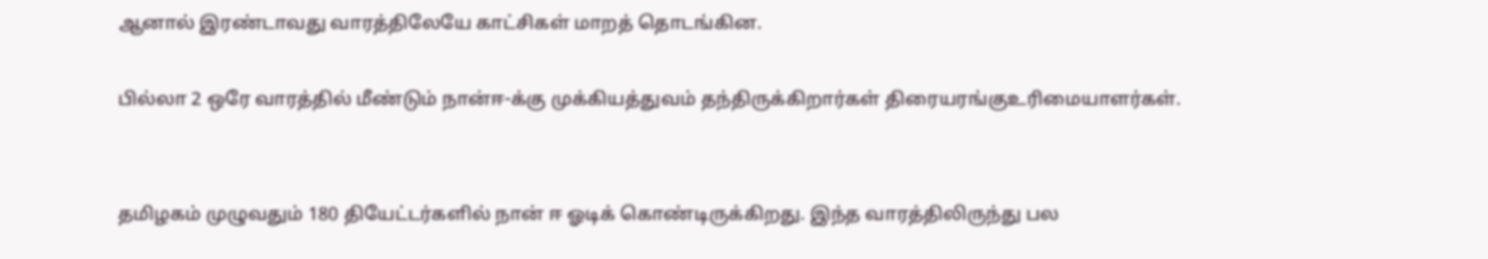ஆனால் இரண்டாவது வாரத்திலேயே காட்சிகள் மாறத் தொடங்கின.

பில்லா 2 ஒரே வாரத்தில் மீண்டும் நான்ஈ-க்கு முக்கியத்துவம் தந்திருக்கிறார்கள் திரையரங்குஉ‌ரிமையாளர்கள்.


தமிழகம் முழுவதும் 180 தியேட்டர்களில் நான் ஈ ஓடிக் கொண்டிருக்கிறது. இந்த வாரத்திலிருந்து பல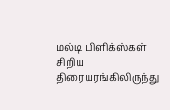மல்டி பிளிக்ஸ்கள் சிறிய திரையரங்கிலிருந்து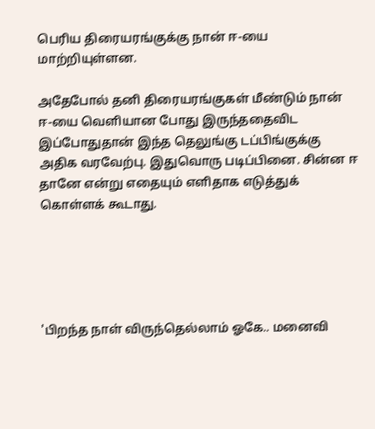பெ‌ரிய திரையரங்குக்கு நான் ஈ-யை மாற்றியுள்ளன.

அதேபோல் தனி திரையரங்குகள் மீண்டும் நான் ஈ-யை வெளியான போது இருந்ததைவிட இப்போதுதான் இந்த தெலுங்கு டப்பிங்குக்கு அதிக வரவேற்பு. இதுவொரு படிப்பினை. சின்ன ஈ தானே என்று எதையும் எளிதாக எடுத்துக் கொள்ளக் கூடாது.





'பிறந்த நாள் விருந்தெல்லாம் ஓகே.. மனைவி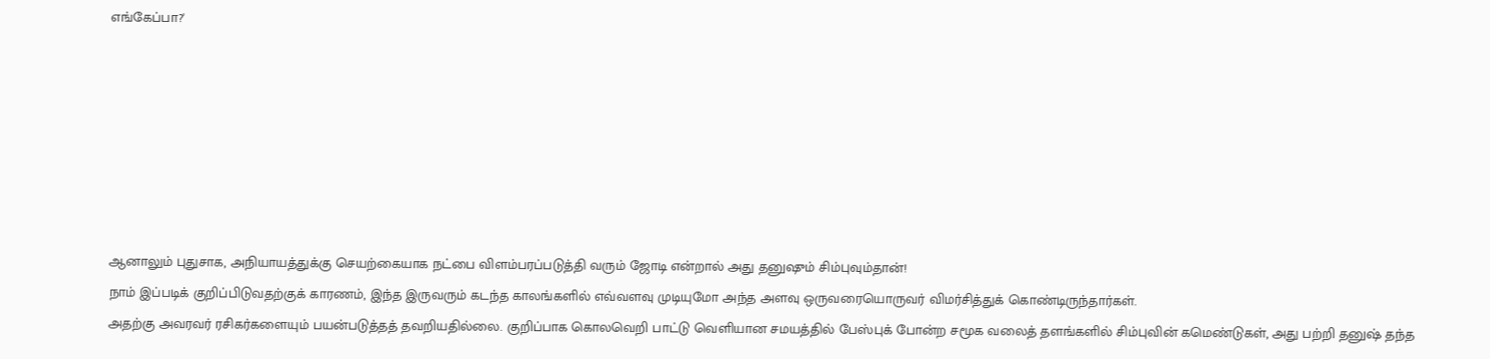எங்கேப்பா?'







ஆனாலும் புதுசாக, அநியாயத்துக்கு செயற்கையாக நட்பை விளம்பரப்படுத்தி வரும் ஜோடி என்றால் அது தனுஷும் சிம்புவும்தான்!
நாம் இப்படிக் குறிப்பிடுவதற்குக் காரணம், இந்த இருவரும் கடந்த காலங்களில் எவ்வளவு முடியுமோ அந்த அளவு ஒருவரையொருவர் விமர்சித்துக் கொண்டிருந்தார்கள்.
அதற்கு அவரவர் ரசிகர்களையும் பயன்படுத்தத் தவறியதில்லை. குறிப்பாக கொலவெறி பாட்டு வெளியான சமயத்தில் பேஸ்புக் போன்ற சமூக வலைத் தளங்களில் சிம்புவின் கமெண்டுகள், அது பற்றி தனுஷ் தந்த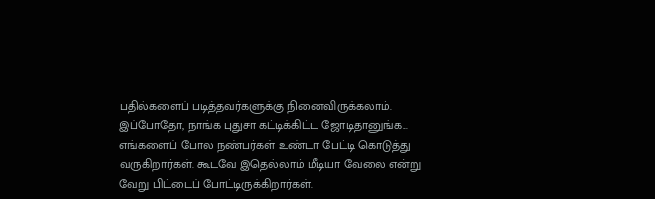பதில்களைப் படித்தவர்களுக்கு நினைவிருக்கலாம்.
இப்போதோ, நாங்க புதுசா கட்டிக்கிட்ட ஜோடிதானுங்க... எங்களைப் போல நண்பர்கள் உண்டா பேட்டி கொடுத்து வருகிறார்கள். கூடவே இதெல்லாம் மீடியா வேலை என்று வேறு பிட்டைப் போட்டிருக்கிறார்கள்.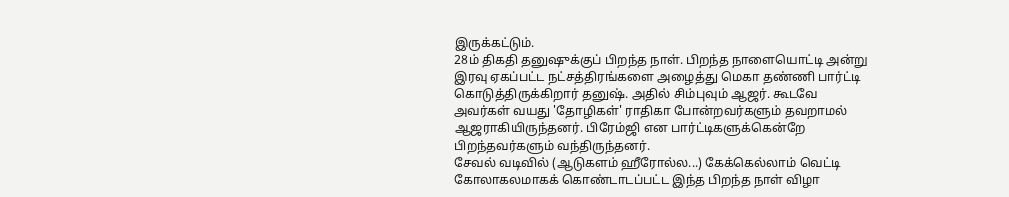இருக்கட்டும்.
28ம் திகதி தனுஷுக்குப் பிறந்த நாள். பிறந்த நாளையொட்டி அன்று இரவு ஏகப்பட்ட நட்சத்திரங்களை அழைத்து மெகா தண்ணி பார்ட்டி கொடுத்திருக்கிறார் தனுஷ். அதில் சிம்புவும் ஆஜர். கூடவே அவர்கள் வயது 'தோழிகள்' ராதிகா போன்றவர்களும் தவறாமல் ஆஜராகியிருந்தனர். பிரேம்ஜி என பார்ட்டிகளுக்கென்றே பிறந்தவர்களும் வந்திருந்தனர்.
சேவல் வடிவில் (ஆடுகளம் ஹீரோல்ல...) கேக்கெல்லாம் வெட்டி கோலாகலமாகக் கொண்டாடப்பட்ட இந்த பிறந்த நாள் விழா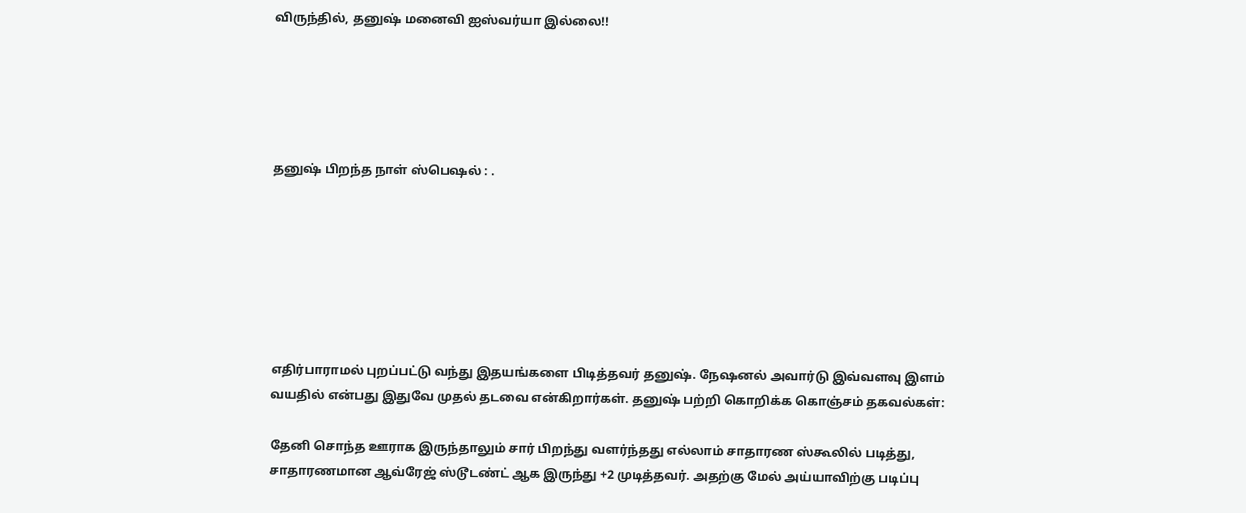விருந்தில், தனுஷ் மனைவி ஐஸ்வர்யா இல்லை!!





தனுஷ் பிறந்த நாள் ஸ்பெஷல் : .







எதிர்பாராமல் புறப்பட்டு வந்து இதயங்களை பிடித்தவர் தனுஷ். நேஷனல் அவார்டு இவ்வளவு இளம் வயதில் என்பது இதுவே முதல் தடவை என்கிறார்கள். தனுஷ் பற்றி கொறிக்க கொஞ்சம் தகவல்கள்:

தேனி சொந்த ஊராக இருந்தாலும் சார் பிறந்து வளர்ந்தது எல்லாம் சாதாரண ஸ்கூலில் படித்து, சாதாரணமான ஆவ்ரேஜ் ஸ்டூடண்ட் ஆக இருந்து +2 முடித்தவர். அதற்கு மேல் அய்யாவிற்கு படிப்பு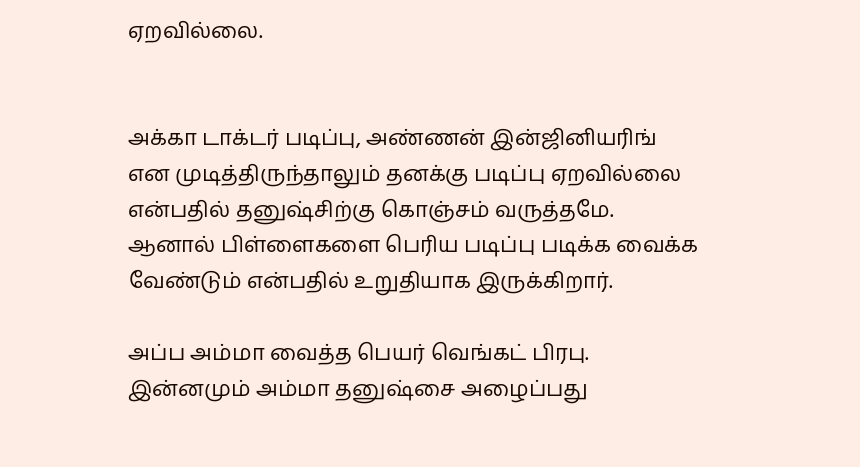ஏறவில்லை.


அக்கா டாக்டர் படிப்பு, அண்ணன் இன்ஜினியரிங் என முடித்திருந்தாலும் தனக்கு படிப்பு ஏறவில்லை என்பதில் தனுஷ்சிற்கு கொஞ்சம் வருத்தமே. ஆனால் பிள்ளைகளை பெரிய படிப்பு படிக்க வைக்க வேண்டும் என்பதில் உறுதியாக இருக்கிறார்.

அப்ப அம்மா வைத்த பெயர் வெங்கட் பிரபு. இன்னமும் அம்மா தனுஷ்சை அழைப்பது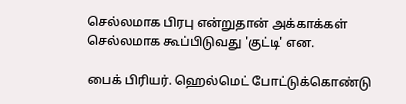செல்லமாக பிரபு என்றுதான் அக்காக்கள் செல்லமாக கூப்பிடுவது 'குட்டி' என.

பைக் பிரியர். ஹெல்மெட் போட்டுக்கொண்டு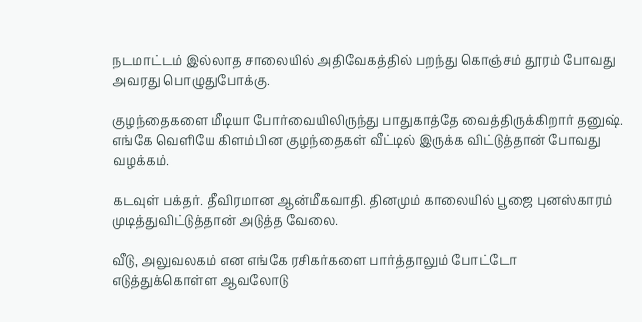நடமாட்டம் இல்லாத சாலையில் அதிவேகத்தில் பறந்து கொஞ்சம் தூரம் போவது அவரது பொழுதுபோக்கு.

குழந்தைகளை மீடியா போர்வையிலிருந்து பாதுகாத்தே வைத்திருக்கிறார் தனுஷ். எங்கே வெளியே கிளம்பின குழந்தைகள் வீட்டில் இருக்க விட்டுத்தான் போவது வழக்கம்.

கடவுள் பக்தர். தீவிரமான ஆன்மீகவாதி. தினமும் காலையில் பூஜை புனஸ்காரம் முடித்துவிட்டுத்தான் அடுத்த வேலை.

வீடு, அலுவலகம் என எங்கே ரசிகர்களை பார்த்தாலும் போட்டோ எடுத்துக்கொள்ள ஆவலோடு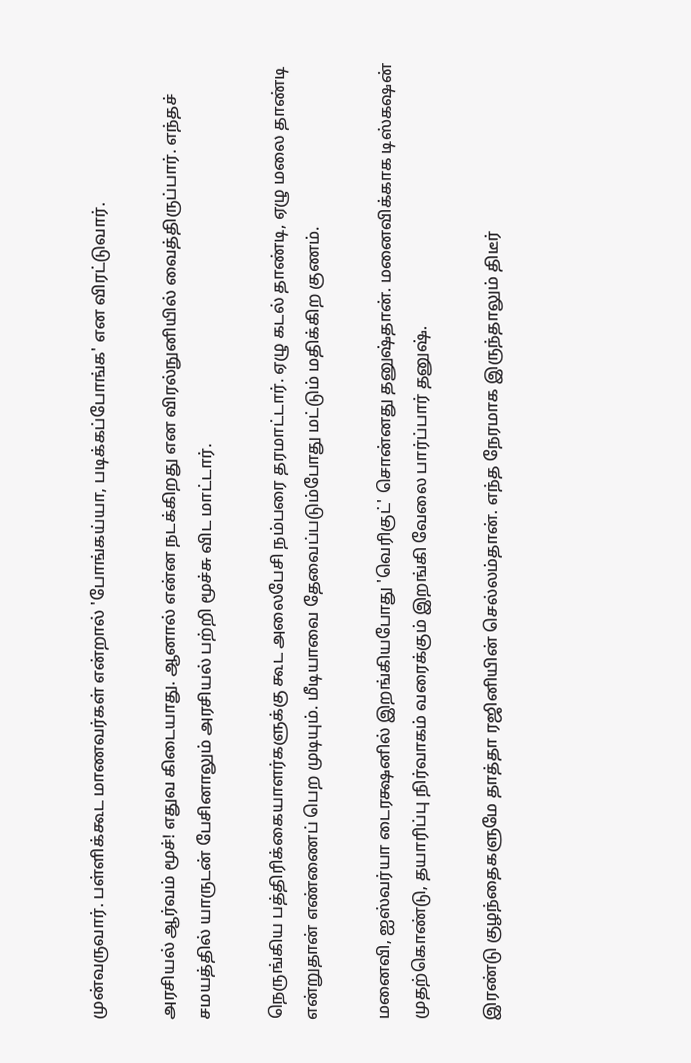முன்வருவார். பள்ளிக்கூட மாணவர்கள் என்றால் 'போங்கய்யா, படிக்கப்போங்க' என விரட்டுவார்.

அரசியல் ஆர்வம் மூச்! எதுவ கிடையாது. ஆனால் என்ன நடக்கிறது என விரல்நுனியில் வைத்திருப்பார். எந்தச் சமயத்தில் யாருடன் பேசினாலும் அரசியல் பற்றி மூச்சு விட மாட்டார்.

நெருங்கிய பத்திரிக்கையாளர்களுக்கு கூட அலைபேசி நம்பரை தரமாட்டார். ஏழு கடல் தாண்டி, ஏழு மலை தாண்டி என்றுதான் எண்ணைப் பெற முடியும். மீடியாவை தேவைப்படும்போது மட்டும் மதிக்கிற குணம்.

மனைவி, ஐஸ்வர்யா டைரக்ஷனில் இறங்கியபோது 'வெரிகுட்' சொன்னது தனுஷ்தான். மனைவிக்காக டிஸ்கஷன் முதற்கொண்டு, தயாரிப்பு நிர்வாகம் வரைக்கும் இறங்கி வேலை பார்ப்பார் தனுஷ்.

இரண்டு குழந்தைகளுமே தாத்தா ரஜினியின் செல்லம்தான். எந்த நேரமாக இருந்தாலும் திடீர்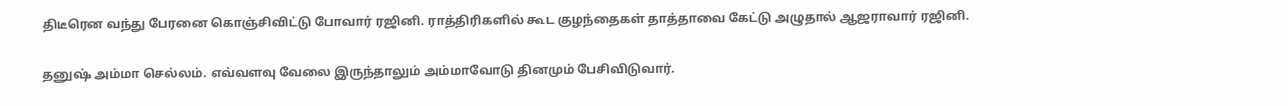திடீரென வந்து பேரனை கொஞ்சிவிட்டு போவார் ரஜினி. ராத்திரிகளில் கூட குழந்தைகள் தாத்தாவை கேட்டு அழுதால் ஆஜராவார் ரஜினி.

தனுஷ் அம்மா செல்லம். எவ்வளவு வேலை இருந்தாலும் அம்மாவோடு தினமும் பேசிவிடுவார்.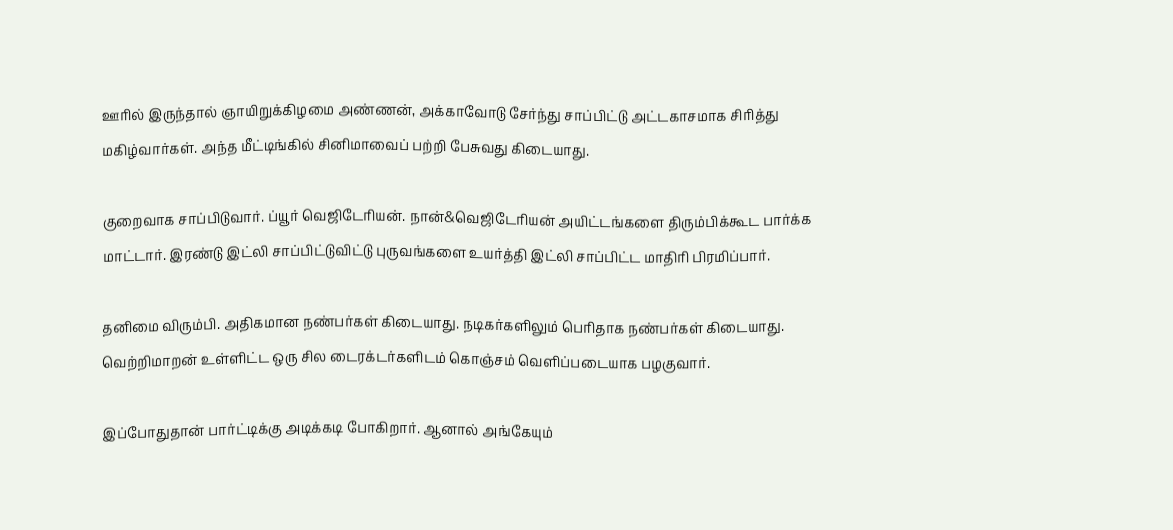ஊரில் இருந்தால் ஞாயிறுக்கிழமை அண்ணன், அக்காவோடு சேர்ந்து சாப்பிட்டு அட்டகாசமாக சிரித்து மகிழ்வார்கள். அந்த மீட்டிங்கில் சினிமாவைப் பற்றி பேசுவது கிடையாது.

குறைவாக சாப்பிடுவார். ப்யூர் வெஜிடேரியன். நான்&வெஜிடேரியன் அயிட்டங்களை திரும்பிக்கூட பார்க்க மாட்டார். இரண்டு இட்லி சாப்பிட்டுவிட்டு புருவங்களை உயர்த்தி இட்லி சாப்பிட்ட மாதிரி பிரமிப்பார்.

தனிமை விரும்பி. அதிகமான நண்பர்கள் கிடையாது. நடிகர்களிலும் பெரிதாக நண்பர்கள் கிடையாது. வெற்றிமாறன் உள்ளிட்ட ஒரு சில டைரக்டர்களிடம் கொஞ்சம் வெளிப்படையாக பழகுவார்.

இப்போதுதான் பார்ட்டிக்கு அடிக்கடி போகிறார். ஆனால் அங்கேயும்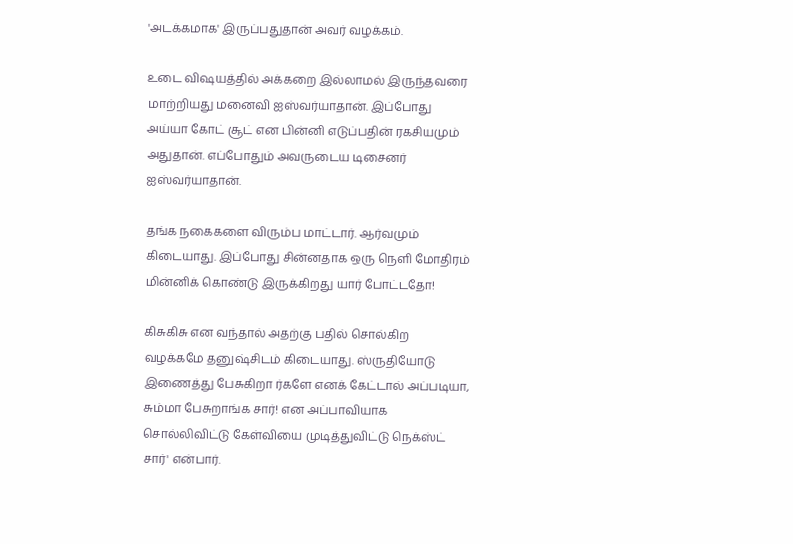'அடக்கமாக' இருப்பதுதான் அவர் வழக்கம்.

உடை விஷயத்தில் அக்கறை இல்லாமல் இருந்தவரை மாற்றியது மனைவி ஐஸ்வர்யாதான். இப்போது அய்யா கோட் சூட் என பின்னி எடுப்பதின் ரகசியமும் அதுதான். எப்போதும் அவருடைய டிசைனர் ஐஸ்வர்யாதான்.

தங்க நகைகளை விரும்ப மாட்டார். ஆர்வமும் கிடையாது. இப்போது சின்னதாக ஒரு நெளி மோதிரம் மின்னிக் கொண்டு இருக்கிறது யார் போட்டதோ!

கிசுகிசு என வந்தால் அதற்கு பதில் சொல்கிற வழக்கமே தனுஷ்சிடம் கிடையாது. ஸ்ருதியோடு இணைத்து பேசுகிறா ர்களே எனக் கேட்டால் அப்படியா, சும்மா பேசுறாங்க சார்! என அப்பாவியாக சொல்லிவிட்டு கேள்வியை முடித்துவிட்டு நெக்ஸ்ட் சார்' என்பார்.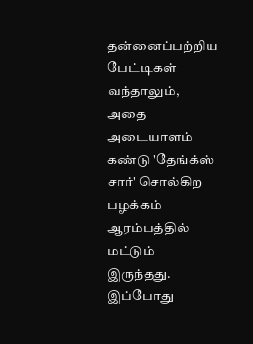தன்னைப்பற்றிய பேட்டிகள் வந்தாலும், அதை அடையாளம் கண்டு 'தேங்க்ஸ் சார்' சொல்கிற பழக்கம் ஆரம்பத்தில் மட்டும் இருந்தது. இப்போது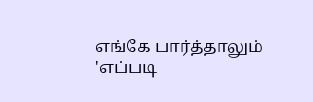எங்கே பார்த்தாலும் 'எப்படி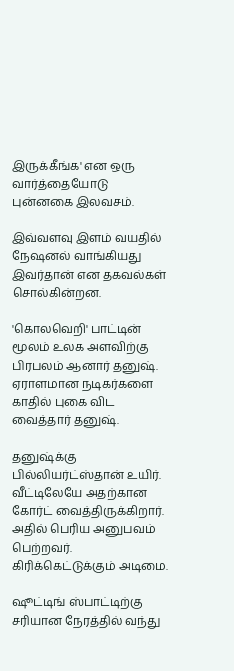இருக்கீங்க' என ஒரு வார்த்தையோடு புன்னகை இலவசம்.

இவ்வளவு இளம் வயதில் நேஷனல் வாங்கியது இவர்தான் என தகவல்கள் சொல்கின்றன.

'கொலவெறி' பாட்டின் மூலம் உலக அளவிற்கு பிரபலம் ஆனார் தனுஷ். ஏராளமான நடிகர்களை காதில் புகை விட வைத்தார் தனுஷ்.

தனுஷ்க்கு பில்லியர்ட்ஸ்தான் உயிர். வீட்டிலேயே அதற்கான கோர்ட் வைத்திருக்கிறார். அதில் பெரிய அனுபவம் பெற்றவர். கிரிக்கெட்டுக்கும் அடிமை.

ஷூட்டிங் ஸ்பாட்டிற்கு சரியான நேரத்தில் வந்து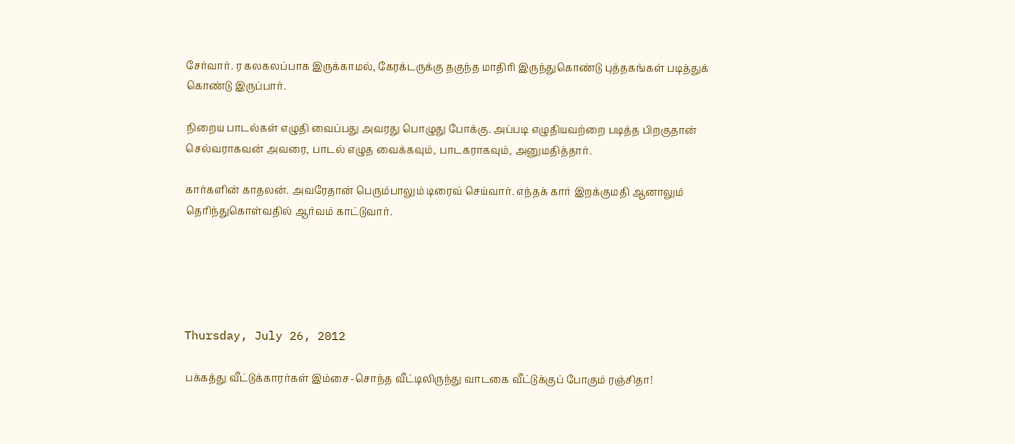சேர்வார். ர கலகலப்பாக இருக்காமல், கேரக்டருக்கு தகுந்த மாதிரி இருந்துகொண்டு புத்தகங்கள் படித்துக் கொண்டு இருப்பார்.

நிறைய பாடல்கள் எழுதி வைப்பது அவரது பொழுது போக்கு. அப்படி எழுதியவற்றை படித்த பிறகுதான் செல்வராகவன் அவரை, பாடல் எழுத வைக்கவும், பாடகராகவும், அனுமதித்தார்.

கார்களின் காதலன். அவரேதான் பெரும்பாலும் டிரைவ் செய்வார். எந்தக் கார் இறக்குமதி ஆனாலும் தெரிந்துகொள்வதில் ஆர்வம் காட்டுவார்.





Thursday, July 26, 2012

பக்கத்து வீட்டுக்காரர்கள் இம்சை-சொந்த வீட்டிலிருந்து வாடகை வீட்டுக்குப் போகும் ரஞ்சிதா!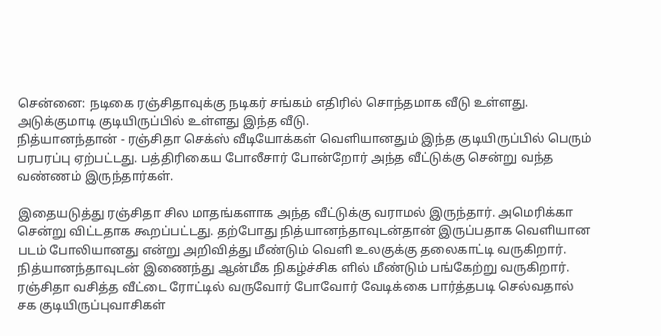சென்னை: நடிகை ரஞ்சிதாவுக்கு நடிகர் சங்கம் எதிரில் சொந்தமாக வீடு உள்ளது. அடுக்குமாடி குடியிருப்பில் உள்ளது இந்த வீடு.
நித்யானந்தான் - ரஞ்சிதா செக்ஸ் வீடியோக்கள் வெளியானதும் இந்த குடியிருப்பில் பெரும் பரபரப்பு ஏற்பட்டது. பத்திரிகைய போலீசார் போன்றோர் அந்த வீட்டுக்கு சென்று வந்த வண்ணம் இருந்தார்கள்.

இதையடுத்து ரஞ்சிதா சில மாதங்களாக அந்த வீட்டுக்கு வராமல் இருந்தார். அமெரிக்கா சென்று விட்டதாக கூறப்பட்டது. தற்போது நித்யானந்தாவுடன்தான் இருப்பதாக வெளியான படம் போலியானது என்று அறிவித்து மீண்டும் வெளி உலகுக்கு தலைகாட்டி வருகிறார்.
நித்யானந்தாவுடன் இணைந்து ஆன்மீக நிகழ்ச்சிக ளில் மீண்டும் பங்கேற்று வருகிறார். ரஞ்சிதா வசித்த வீட்டை ரோட்டில் வருவோர் போவோர் வேடிக்கை பார்த்தபடி செல்வதால் சக குடியிருப்புவாசிகள்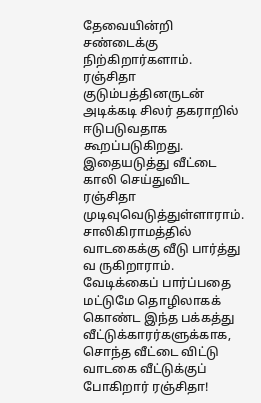தேவையின்றி சண்டைக்கு நிற்கிறார்களாம்.
ரஞ்சிதா குடும்பத்தினருடன் அடிக்கடி சிலர் தகராறில் ஈடுபடுவதாக கூறப்படுகிறது. இதையடுத்து வீட்டை காலி செய்துவிட ரஞ்சிதா முடிவுவெடுத்துள்ளாராம். சாலிகிராமத்தில் வாடகைக்கு வீடு பார்த்து வ ருகிறாராம்.
வேடிக்கைப் பார்ப்பதை மட்டுமே தொழிலாகக் கொண்ட இந்த பக்கத்து வீட்டுக்காரர்களுக்காக, சொந்த வீட்டை விட்டு வாடகை வீட்டுக்குப் போகிறார் ரஞ்சிதா!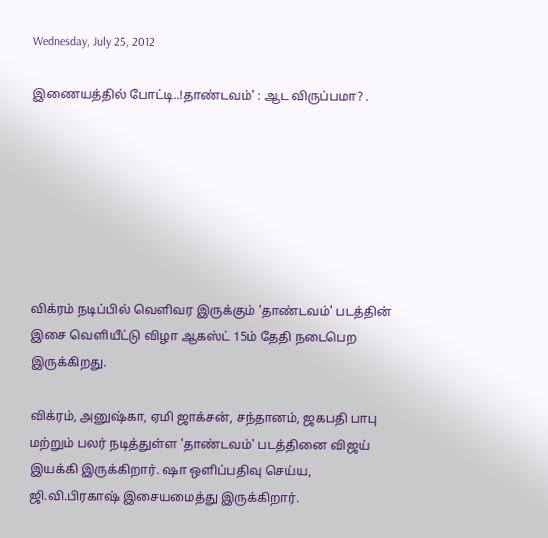Wednesday, July 25, 2012

இணையத்தில் போட்டி..!தாண்டவம்' : ஆட விருப்பமா? .







விக்ரம் நடிப்பில் வெளிவர இருக்கும் 'தாண்டவம்' படத்தின் இசை வெளியீட்டு விழா ஆகஸ்ட் 15ம் தேதி நடைபெற இருக்கிறது.

விக்ரம், அனுஷ்கா, ஏமி ஜாக்சன், சந்தானம், ஜகபதி பாபு மற்றும் பலர் நடித்துள்ள 'தாண்டவம்' படத்தினை விஜய் இயக்கி இருக்கிறார். ஷா ஒளிப்பதிவு செய்ய, ஜி.வி.பிரகாஷ் இசையமைத்து இருக்கிறார்.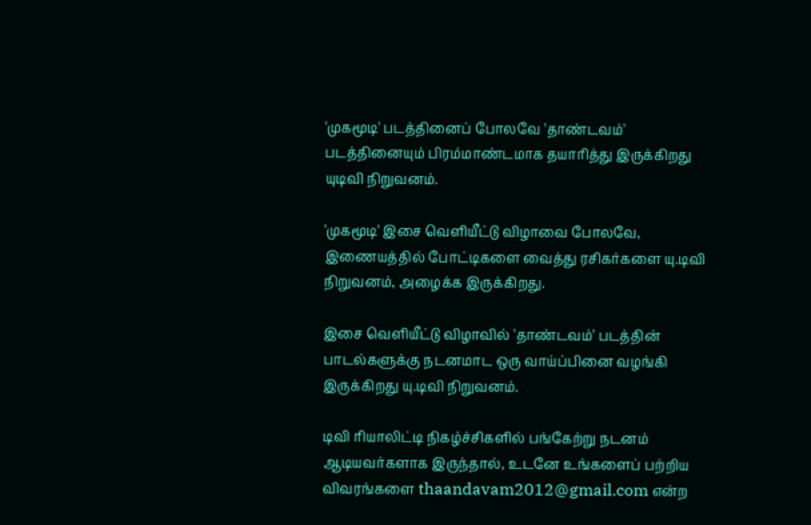'முகமூடி' படத்தினைப் போலவே 'தாண்டவம்' படத்தினையும் பிரம்மாண்டமாக தயாரித்து இருக்கிறது யுடிவி நிறுவனம்.

'முகமூடி' இசை வெளியீட்டு விழாவை போலவே, இணையத்தில் போட்டிகளை வைத்து ரசிகர்களை யு.டிவி நிறுவனம், அழைக்க இருக்கிறது.

இசை வெளியீட்டு விழாவில் 'தாண்டவம்' படத்தின் பாடல்களுக்கு நடனமாட ஒரு வாய்ப்பினை வழங்கி இருக்கிறது யு.டிவி நிறுவனம்.

டிவி ரியாலிட்டி நிகழ்ச்சிகளில் பங்கேற்று நடனம் ஆடியவர்களாக இருந்தால், உடனே உங்களைப் பற்றிய விவரங்களை thaandavam2012@gmail.com என்ற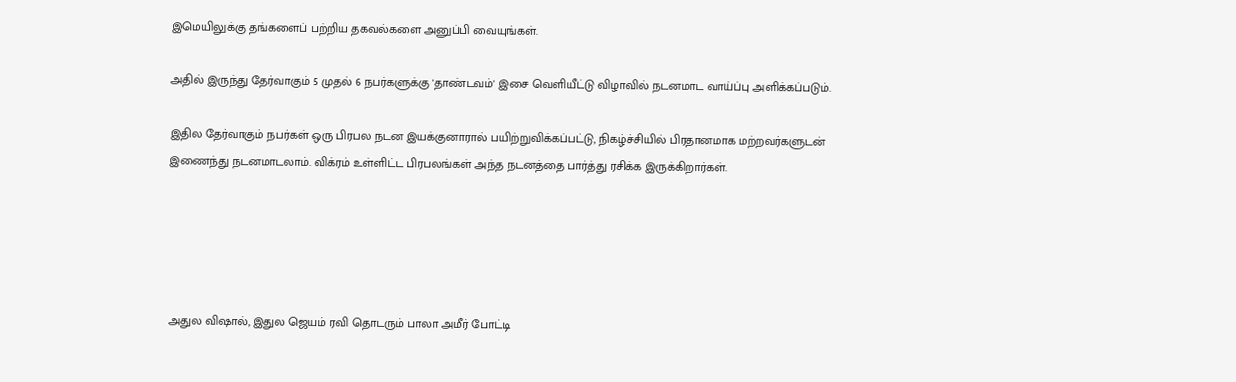இமெயிலுக்கு தங்களைப் பற்றிய தகவல்களை அனுப்பி வையுங்கள்.

அதில் இருந்து தேர்வாகும் 5 முதல் 6 நபர்களுக்கு 'தாண்டவம்' இசை வெளியீட்டு விழாவில் நடனமாட வாய்ப்பு அளிக்கப்படும்.

இதில தேர்வாகும் நபர்கள் ஒரு பிரபல நடன இயக்குனாரால் பயிற்றுவிக்கப்பட்டு, நிகழ்ச்சியில் பிரதானமாக மற்றவர்களுடன் இணைந்து நடனமாடலாம். விக்ரம் உள்ளிட்ட பிரபலங்கள் அந்த நடனத்தை பார்த்து ரசிக்க இருக்கிறார்கள்.





அதுல விஷால், இதுல ஜெயம் ரவி தொடரும் பாலா அமீர் போட்டி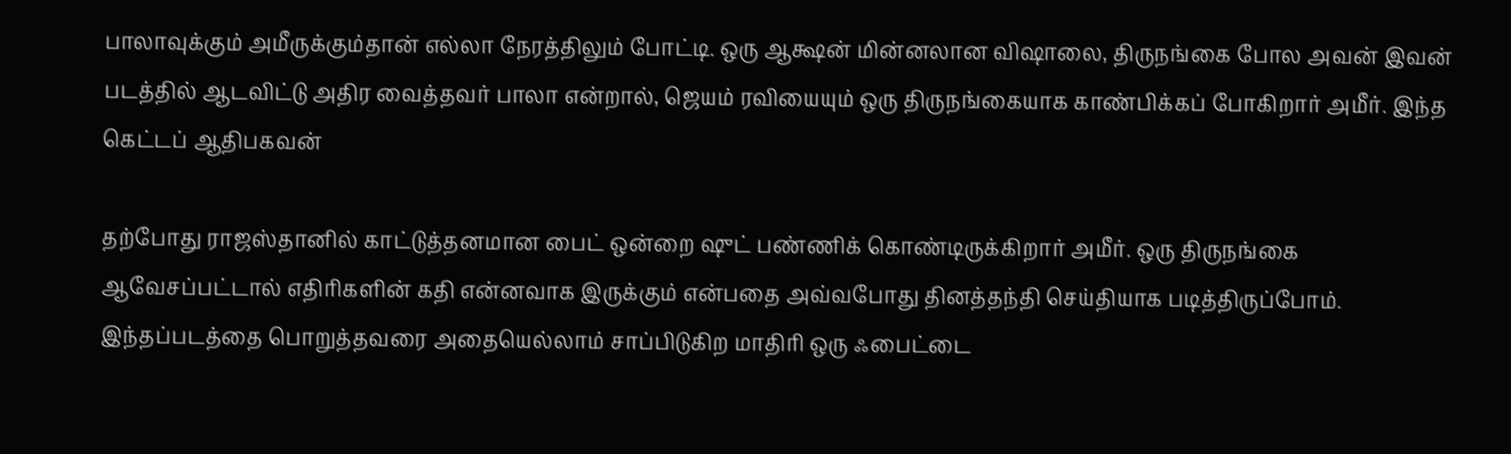பாலாவுக்கும் அமீருக்கும்தான் எல்லா நேரத்திலும் போட்டி. ஒரு ஆக்ஷன் மின்னலான விஷாலை, திருநங்கை போல அவன் இவன் படத்தில் ஆடவிட்டு அதிர வைத்தவர் பாலா என்றால், ஜெயம் ரவியையும் ஒரு திருநங்கையாக காண்பிக்கப் போகிறார் அமீர். இந்த கெட்டப் ஆதிபகவன்

தற்போது ராஜஸ்தானில் காட்டுத்தனமான பைட் ஒன்றை ஷுட் பண்ணிக் கொண்டிருக்கிறார் அமீர். ஒரு திருநங்கை ஆவேசப்பட்டால் எதிரிகளின் கதி என்னவாக இருக்கும் என்பதை அவ்வபோது தினத்தந்தி செய்தியாக படித்திருப்போம்.
இந்தப்படத்தை பொறுத்தவரை அதையெல்லாம் சாப்பிடுகிற மாதிரி ஒரு ஃபைட்டை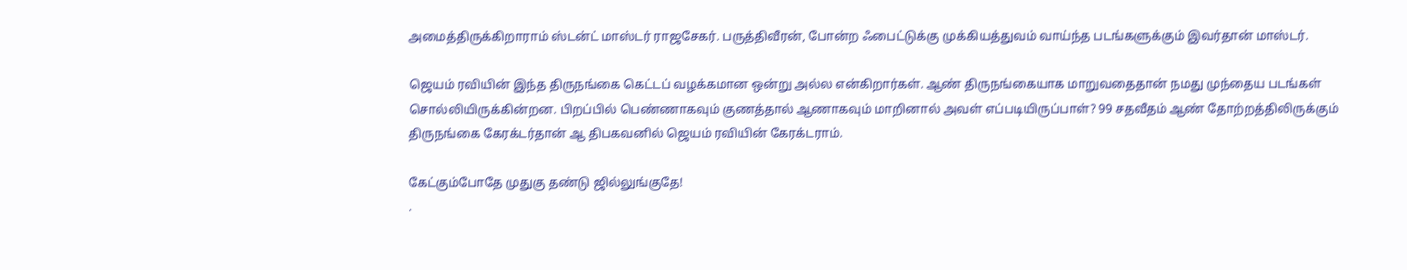அமைத்திருக்கிறாராம் ஸ்டன்ட் மாஸ்டர் ராஜசேகர். பருத்திவீரன், போன்ற ஃபைட்டுக்கு முக்கியத்துவம் வாய்ந்த படங்களுக்கும் இவர்தான் மாஸ்டர்.

ஜெயம் ரவியின் இந்த திருநங்கை கெட்டப் வழக்கமான ஒன்று அல்ல என்கிறார்கள். ஆண் திருநங்கையாக மாறுவதைதான் நமது முந்தைய படங்கள் சொல்லியிருக்கின்றன. பிறப்பில் பெண்ணாகவும் குணத்தால் ஆணாகவும் மாறினால் அவள் எப்படியிருப்பாள்? 99 சதவீதம் ஆண் தோற்றத்திலிருக்கும் திருநங்கை கேரக்டர்தான் ஆ திபகவனில் ஜெயம் ரவியின் கேரக்டராம்.

கேட்கும்போதே முதுகு தண்டு ஜில்லுங்குதே!
.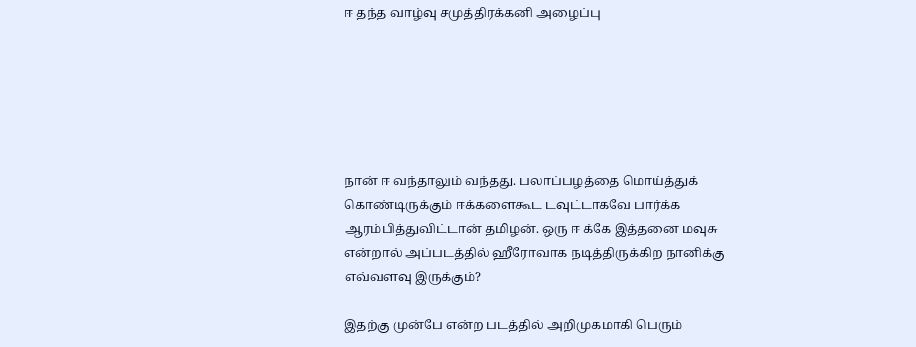ஈ தந்த வாழ்வு சமுத்திரக்கனி அழைப்பு






நான் ஈ வந்தாலும் வந்தது. பலாப்பழத்தை மொய்த்துக் கொண்டிருக்கும் ஈக்களைகூட டவுட்டாகவே பார்க்க ஆரம்பித்துவிட்டான் தமிழன். ஒரு ஈ க்கே இத்தனை மவுசு என்றால் அப்படத்தில் ஹீரோவாக நடித்திருக்கிற நானிக்கு எவ்வளவு இருக்கும்?

இதற்கு முன்பே என்ற படத்தில் அறிமுகமாகி பெரும்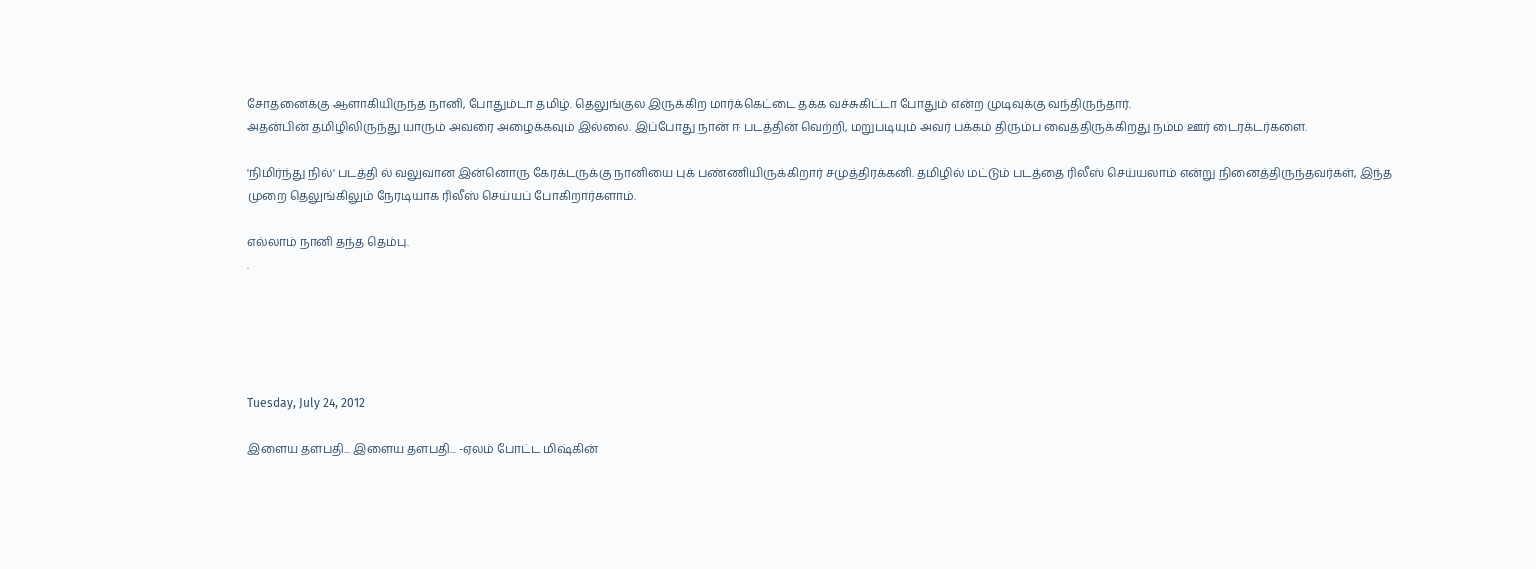சோதனைக்கு ஆளாகியிருந்த நானி, போதும்டா தமிழ். தெலுங்குல இருக்கிற மார்க்கெட்டை தக்க வச்சுகிட்டா போதும் என்ற முடிவுக்கு வந்திருந்தார்.
அதன்பின் தமிழிலிருந்து யாரும் அவரை அழைக்கவும் இல்லை. இப்போது நான் ஈ படத்தின் வெற்றி, மறுபடியும் அவர் பக்கம் திரும்ப வைத்திருக்கிறது நம்ம ஊர் டைரக்டர்களை.

'நிமிர்ந்து நில்' படத்தி ல் வலுவான இன்னொரு கேரக்டருக்கு நானியை புக் பண்ணியிருக்கிறார் சமுத்திரக்கனி. தமிழில் மட்டும் படத்தை ரிலீஸ் செய்யலாம் என்று நினைத்திருந்தவர்கள், இந்த முறை தெலுங்கிலும் நேரடியாக ரிலீஸ் செய்யப் போகிறார்களாம்.

எல்லாம் நானி தந்த தெம்பு.
.





Tuesday, July 24, 2012

இளைய தளபதி... இளைய தளபதி... -ஏலம் போட்ட மிஷ்கின்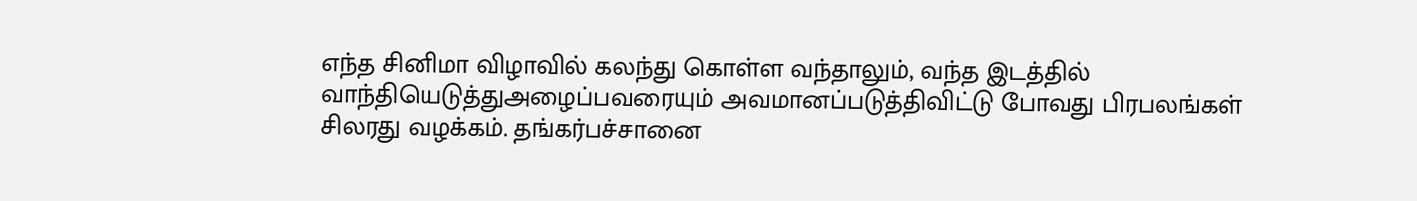எந்த சினிமா விழாவில் கலந்து கொள்ள வந்தாலும், வந்த இடத்தில் வாந்தியெடுத்துஅழைப்பவரையும் அவமானப்படுத்திவிட்டு போவது பிரபலங்கள் சிலரது வழக்கம். தங்கர்பச்சானை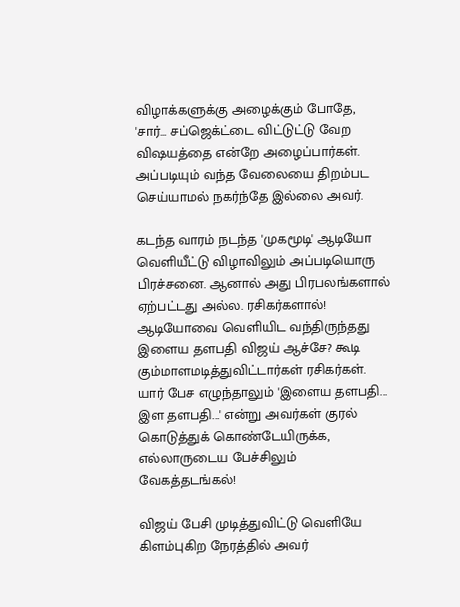விழாக்களுக்கு அழைக்கும் போதே, 'சார்... சப்ஜெக்ட்டை விட்டுட்டு வேற விஷயத்தை என்றே அழைப்பார்கள். அப்படியும் வந்த வேலையை திறம்பட செய்யாமல் நகர்ந்தே இல்லை அவர்.

கடந்த வாரம் நடந்த 'முகமூடி' ஆடியோ வெளியீட்டு விழாவிலும் அப்படியொரு பிரச்சனை. ஆனால் அது பிரபலங்களால் ஏற்பட்டது அல்ல. ரசிகர்களால்! ஆடியோவை வெளியிட வந்திருந்தது இளைய தளபதி விஜய் ஆச்சே? கூடி கும்மாளமடித்துவிட்டார்கள் ரசிகர்கள். யார் பேச எழுந்தாலும் 'இளைய தளபதி... இள தளபதி...' என்று அவர்கள் குரல் கொடுத்துக் கொண்டேயிருக்க, எல்லாருடைய பேச்சிலும் வேகத்தடங்கல்!

விஜய் பேசி முடித்துவிட்டு வெளியே கிளம்புகிற நேரத்தில் அவர்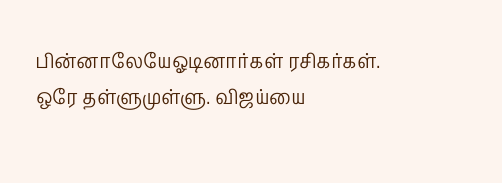பின்னாலேயேஓடினார்கள் ரசிகர்கள். ஒரே தள்ளுமுள்ளு. விஜய்யை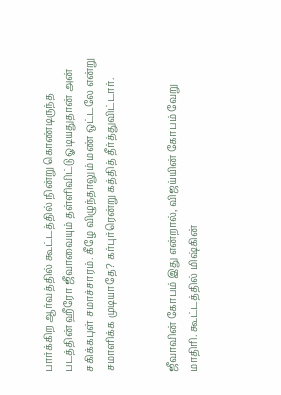பார்க்கிற ஆர்வத்தில் கூட்டத்தில் நின்று கொண்டிருந்த படத்தின் ஹீரோ ஜீவாவையும் தள்ளிவிட்டு ஓடியதுதான் அன் சகிக்கபுள் சமாச்சாரம். கீழே விழுந்தாலும் மண் ஒட்டலே என்று சமாளிக்க முடியாதே? கர்புர்ரென்று கத்தித் தீர்த்துவிட்டார்.


ஜீவாவின் கோபம் இது என்றால், விஜய்யின் கோபம் வேறு மாதிரி. கூட்டத்தில் மிஷ்கின்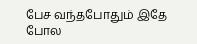பேச வந்தபோதும் இதே போல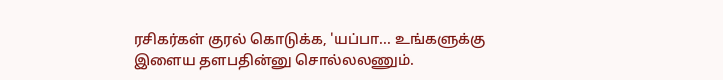ரசிகர்கள் குரல் கொடுக்க, 'யப்பா... உங்களுக்கு இளைய தளபதின்னு சொல்லலணும்.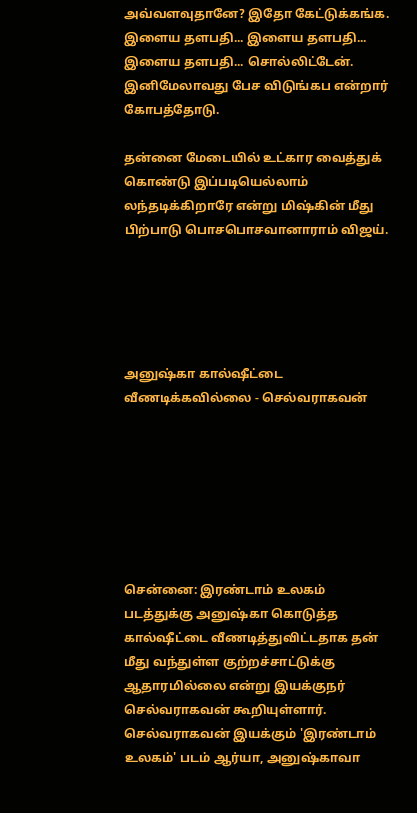அவ்வளவுதானே? இதோ கேட்டுக்கங்க. இளைய தளபதி... இளைய தளபதி... இளைய தளபதி... சொல்லிட்டேன். இனிமேலாவது பேச விடுங்கப என்றார் கோபத்தோடு.

தன்னை மேடையில் உட்கார வைத்துக் கொண்டு இப்படியெல்லாம் லந்தடிக்கிறாரே என்று மிஷ்கின் மீது பிற்பாடு பொசபொசவானாராம் விஜய்.





அனுஷ்கா கால்ஷீட்டை வீணடிக்கவில்லை - செல்வராகவன்







சென்னை: இரண்டாம் உலகம் படத்துக்கு அனுஷ்கா கொடுத்த கால்ஷீட்டை வீணடித்துவிட்டதாக தன் மீது வந்துள்ள குற்றச்சாட்டுக்கு ஆதாரமில்லை என்று இயக்குநர் செல்வராகவன் கூறியுள்ளார்.
செல்வராகவன் இயக்கும் 'இரண்டாம் உலகம்' படம் ஆர்யா, அனுஷ்காவா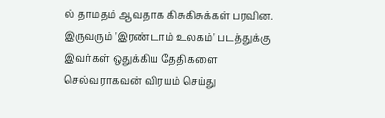ல் தாமதம் ஆவதாக கிசுகிசுக்கள் பரவின.
இருவரும் 'இரண்டாம் உலகம்' படத்துக்கு இவர்கள் ஒதுக்கிய தேதிகளை செல்வராகவன் விரயம் செய்து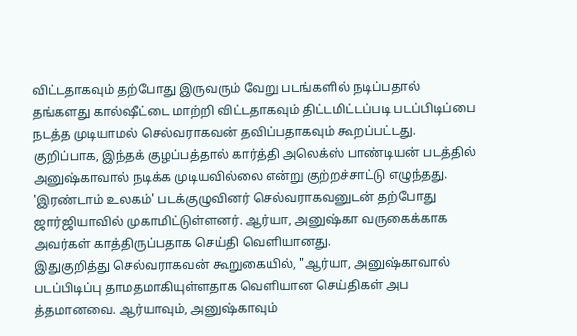விட்டதாகவும் தற்போது இருவரும் வேறு படங்களில் நடிப்பதால் தங்களது கால்ஷீட்டை மாற்றி விட்டதாகவும் திட்டமிட்டப்படி படப்பிடிப்பை நடத்த முடியாமல் செல்வராகவன் தவிப்பதாகவும் கூறப்பட்டது.
குறிப்பாக, இந்தக் குழப்பத்தால் கார்த்தி அலெக்ஸ் பாண்டியன் படத்தில் அனுஷ்காவால் நடிக்க முடியவில்லை என்று குற்றச்சாட்டு எழுந்தது.
'இரண்டாம் உலகம்' படக்குழுவினர் செல்வராகவனுடன் தற்போது ஜார்ஜியாவில் முகாமிட்டுள்ளனர். ஆர்யா, அனுஷ்கா வருகைக்காக அவர்கள் காத்திருப்பதாக செய்தி வெளியானது.
இதுகுறித்து செல்வராகவன் கூறுகையில், "ஆர்யா, அனுஷ்காவால் படப்பிடிப்பு தாமதமாகியுள்ளதாக வெளியான செய்திகள் அப த்தமானவை. ஆர்யாவும், அனுஷ்காவும்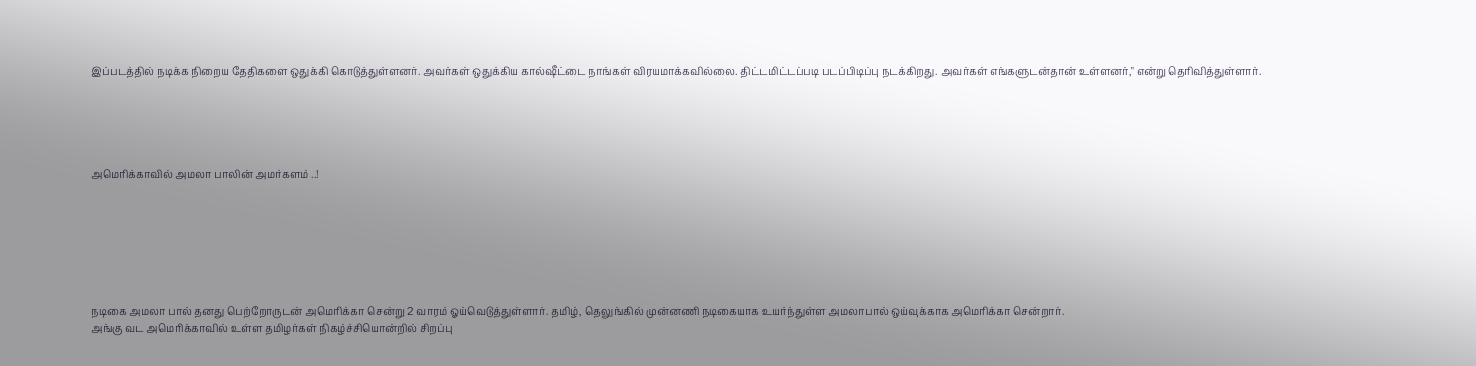இப்படத்தில் நடிக்க நிறைய தேதிகளை ஒதுக்கி கொடுத்துள்ளனர். அவர்கள் ஒதுக்கிய கால்ஷீட்டை நாங்கள் விரயமாக்கவில்லை. திட்டமிட்டப்படி படப்பிடிப்பு நடக்கிறது. அவர்கள் எங்களுடன்தான் உள்ளனர்," என்று தெரிவித்துள்ளார்.





அமெரிக்காவில் அமலா பாலின் அமர்களம் ..!







நடிகை அமலா பால் தனது பெற்றோருடன் அமெரிக்கா சென்று 2 வாரம் ஓய்வெடுத்துள்ளார். தமிழ், தெலுங்கில் முன்னணி நடிகையாக உயர்ந்துள்ள அமலாபால் ஒய்வுக்காக அமெரிக்கா சென்றார்.
அங்கு வட அமெரிக்காவில் உள்ள தமிழர்கள் நிகழ்ச்சியொன்றில் சிறப்பு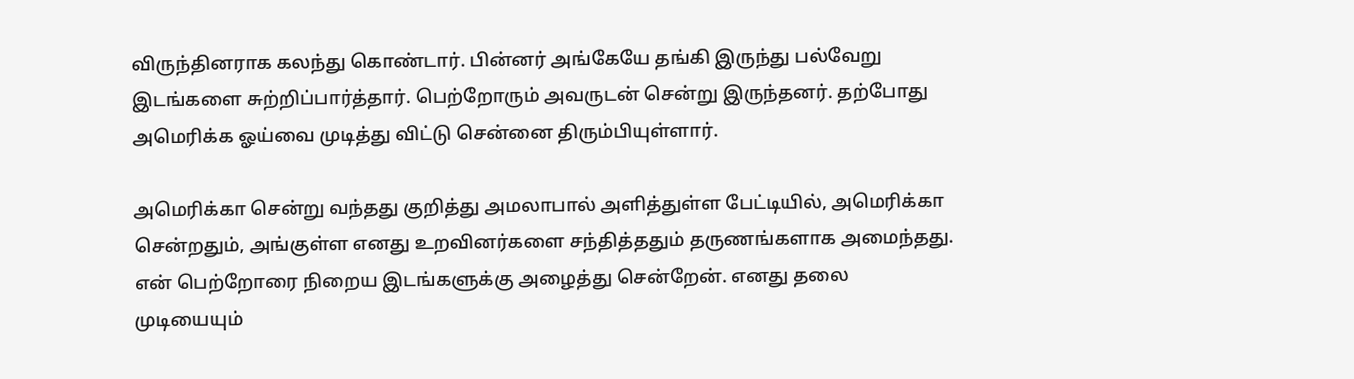விருந்தினராக கலந்து கொண்டார். பின்னர் அங்கேயே தங்கி இருந்து பல்வேறு இடங்களை சுற்றிப்பார்த்தார். பெற்றோரும் அவருடன் சென்று இருந்தனர். தற்போது அமெரிக்க ஓய்வை முடித்து விட்டு சென்னை திரும்பியுள்ளார்.

அமெரிக்கா சென்று வந்தது குறித்து அமலாபால் அளித்துள்ள பேட்டியில், அமெரிக்கா சென்றதும், அங்குள்ள எனது உறவினர்களை சந்தித்ததும் தருணங்களாக அமைந்தது. என் பெற்றோரை நிறைய இடங்களுக்கு அழைத்து சென்றேன். எனது தலை முடியையும்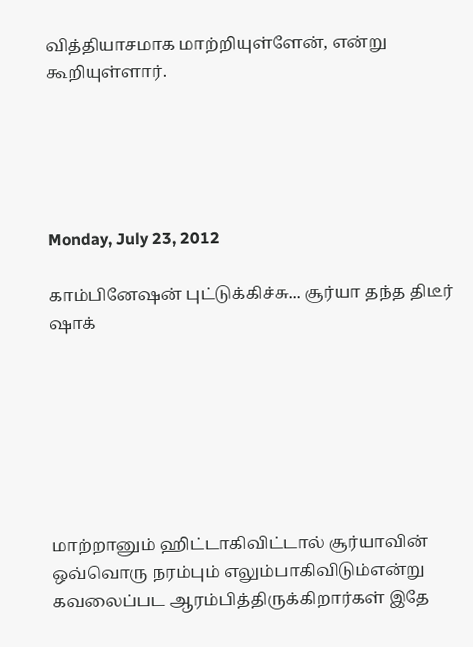வித்தியாசமாக மாற்றியுள்ளேன், என்று கூறியுள்ளார்.





Monday, July 23, 2012

காம்பினேஷன் புட்டுக்கிச்சு... சூர்யா தந்த திடீர் ஷாக்







மாற்றானும் ஹிட்டாகிவிட்டால் சூர்யாவின் ஒவ்வொரு நரம்பும் எலும்பாகிவிடும்என்று கவலைப்பட ஆரம்பித்திருக்கிறார்கள் இதே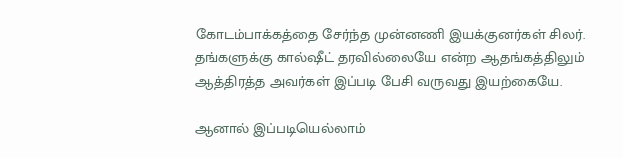கோடம்பாக்கத்தை சேர்ந்த முன்னணி இயக்குனர்கள் சிலர். தங்களுக்கு கால்ஷீட் தரவில்லையே என்ற ஆதங்கத்திலும் ஆத்திரத்த அவர்கள் இப்படி பேசி வருவது இயற்கையே.

ஆனால் இப்படியெல்லாம்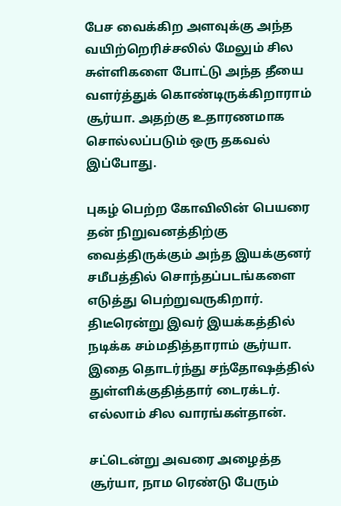பேச வைக்கிற அளவுக்கு அந்த வயிற்றெரிச்சலில் மேலும் சில சுள்ளிகளை போட்டு அந்த தீயை வளர்த்துக் கொண்டிருக்கிறாராம் சூர்யா. அதற்கு உதாரணமாக சொல்லப்படும் ஒரு தகவல் இப்போது.

புகழ் பெற்ற கோவிலின் பெயரை தன் நிறுவனத்திற்கு வைத்திருக்கும் அந்த இயக்குனர் சமீபத்தில் சொந்தப்படங்களை எடுத்து பெற்றுவருகிறார். திடீரென்று இவர் இயக்கத்தில் நடிக்க சம்மதித்தாராம் சூர்யா. இதை தொடர்ந்து சந்தோஷத்தில் துள்ளிக்குதித்தார் டைரக்டர். எல்லாம் சில வாரங்கள்தான்.

சட்டென்று அவரை அழைத்த சூர்யா, நாம ரெண்டு பேரும்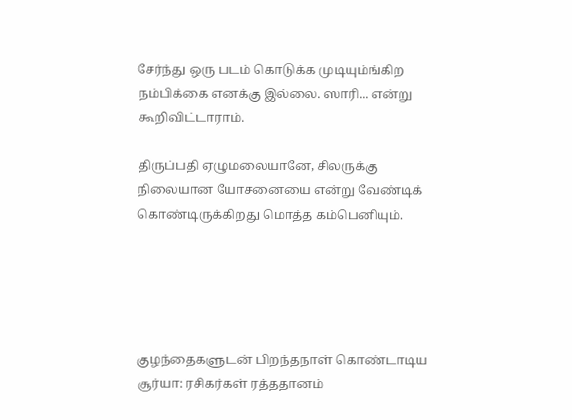சேர்ந்து ஒரு படம் கொடுக்க முடியும்ங்கிற நம்பிக்கை எனக்கு இல்லை. ஸாரி... என்று கூறிவிட்டாராம்.

திருப்பதி ஏழுமலையானே, சிலருக்கு நிலையான யோசனையை என்று வேண்டிக் கொண்டிருக்கிறது மொத்த கம்பெனியும்.





குழந்தைகளுடன் பிறந்தநாள் கொண்டாடிய சூர்யா: ரசிகர்கள் ரத்ததானம்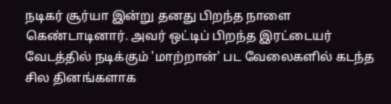நடிகர் சூர்யா இன்று தனது பிறந்த நாளை கெண்டாடினார். அவர் ஒட்டிப் பிறந்த இரட்டையர் வேடத்தில் நடிக்கும் 'மாற்றான்' பட வேலைகளில் கடந்த சில தினங்களாக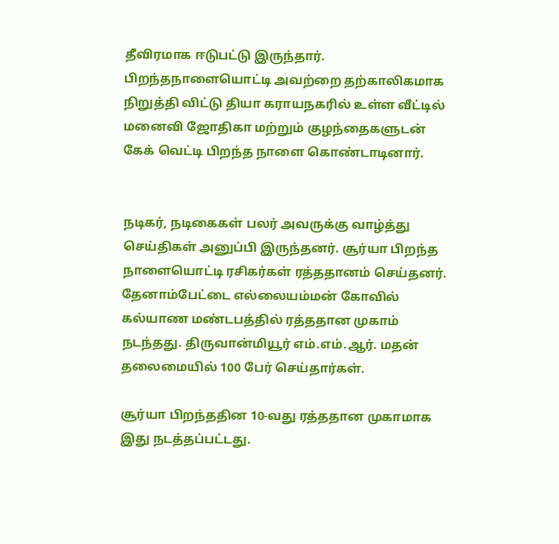தீவிரமாக ஈடுபட்டு இருந்தார். பிறந்தநாளையொட்டி அவற்றை தற்காலிகமாக நிறுத்தி விட்டு தியா கராயநகரில் உள்ள வீட்டில் மனைவி ஜோதிகா மற்றும் குழந்தைகளுடன் கேக் வெட்டி பிறந்த நாளை கொண்டாடினார்.


நடிகர், நடிகைகள் பலர் அவருக்கு வாழ்த்து செய்திகள் அனுப்பி இருந்தனர். சூர்யா பிறந்த நாளையொட்டி ரசிகர்கள் ரத்ததானம் செய்தனர். தேனாம்பேட்டை எல்லையம்மன் கோவில் கல்யாண மண்டபத்தில் ரத்ததான முகாம் நடந்தது. திருவான்மியூர் எம்.எம்.ஆர். மதன் தலைமையில் 100 பேர் செய்தார்கள்.

சூர்யா பிறந்ததின 10-வது ரத்ததான முகாமாக இது நடத்தப்பட்டது.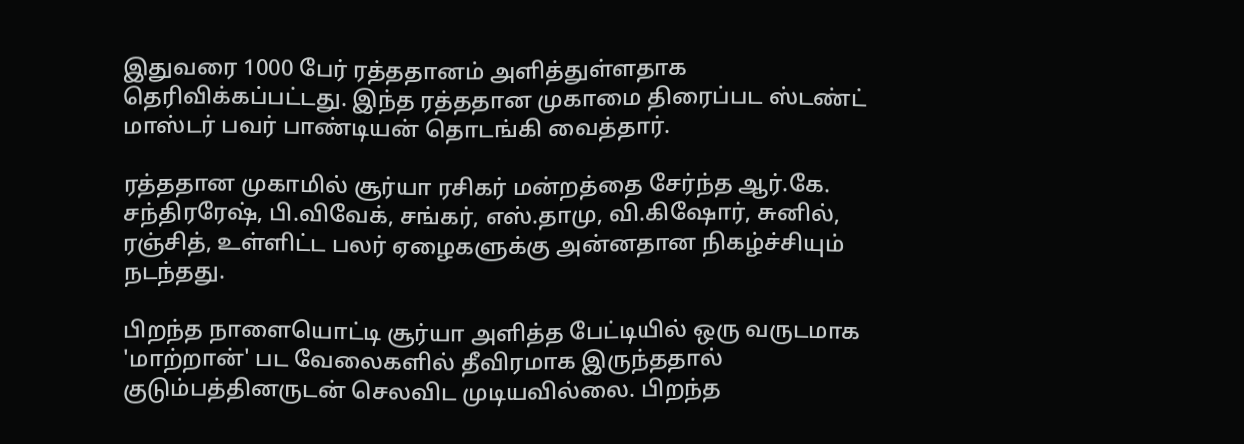இதுவரை 1000 பேர் ரத்ததானம் அளித்துள்ளதாக தெரிவிக்கப்பட்டது. இந்த ரத்ததான முகாமை திரைப்பட ஸ்டண்ட் மாஸ்டர் பவர் பாண்டியன் தொடங்கி வைத்தார்.

ரத்ததான முகாமில் சூர்யா ரசிகர் மன்றத்தை சேர்ந்த ஆர்.கே. சந்திரரேஷ், பி.விவேக், சங்கர், எஸ்.தாமு, வி.கிஷோர், சுனில், ரஞ்சித், உள்ளிட்ட பலர் ஏழைகளுக்கு அன்னதான நிகழ்ச்சியும் நடந்தது.

பிறந்த நாளையொட்டி சூர்யா அளித்த பேட்டியில் ஒரு வருடமாக 'மாற்றான்' பட வேலைகளில் தீவிரமாக இருந்ததால் குடும்பத்தினருடன் செலவிட முடியவில்லை. பிறந்த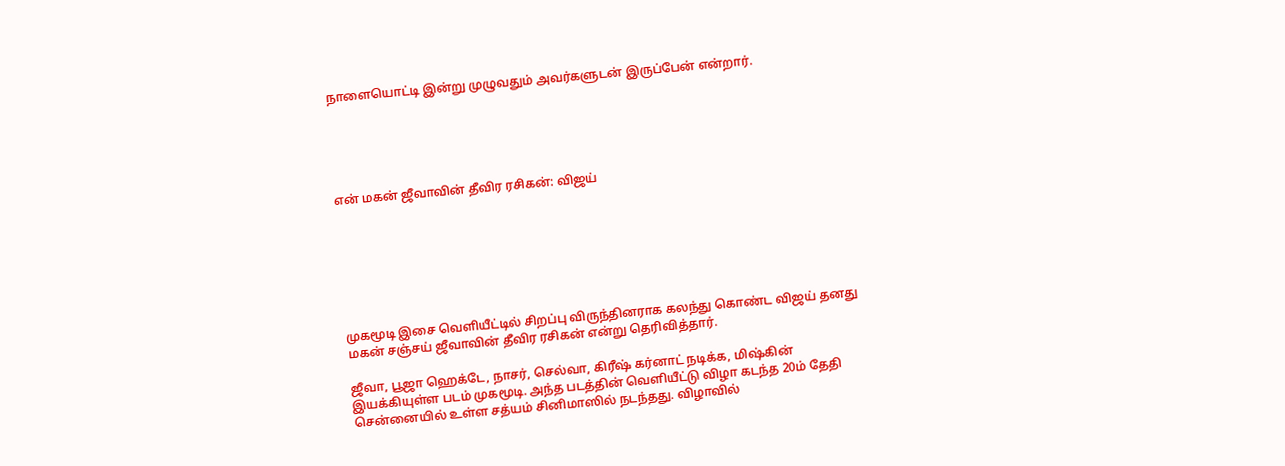நாளையொட்டி இன்று முழுவதும் அவர்களுடன் இருப்பேன் என்றார்.





என் மகன் ஜீவாவின் தீவிர ரசிகன்: விஜய்







முகமூடி இசை வெளியீட்டில் சிறப்பு விருந்தினராக கலந்து கொண்ட விஜய் தனது மகன் சஞ்சய் ஜீவாவின் தீவிர ரசிகன் என்று தெரிவித்தார்.

ஜீவா, பூஜா ஹெக்டே, நாசர், செல்வா, கிரீஷ் கர்னாட் நடிக்க, மிஷ்கின் இயக்கியுள்ள படம் முகமூடி. அந்த படத்தின் வெளியீட்டு விழா கடந்த 20ம் தேதி சென்னையில் உள்ள சத்யம் சினிமாஸில் நடந்தது. விழாவில்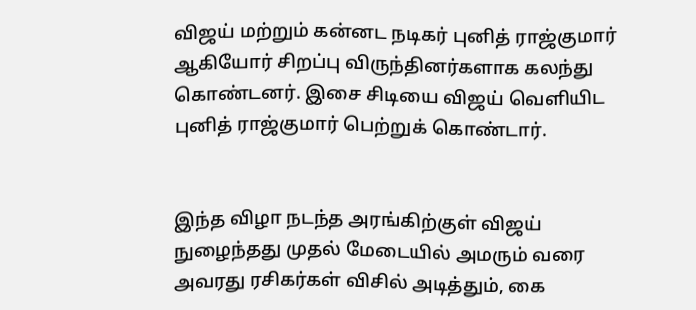விஜய் மற்றும் கன்னட நடிகர் புனித் ராஜ்குமார் ஆகியோர் சிறப்பு விருந்தினர்களாக கலந்து கொண்டனர். இசை சிடியை விஜய் வெளியிட புனித் ராஜ்குமார் பெற்றுக் கொண்டார்.


இந்த விழா நடந்த அரங்கிற்குள் விஜய் நுழைந்தது முதல் மேடையில் அமரும் வரை அவரது ரசிகர்கள் விசில் அடித்தும், கை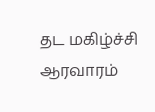தட மகிழ்ச்சி ஆரவாரம்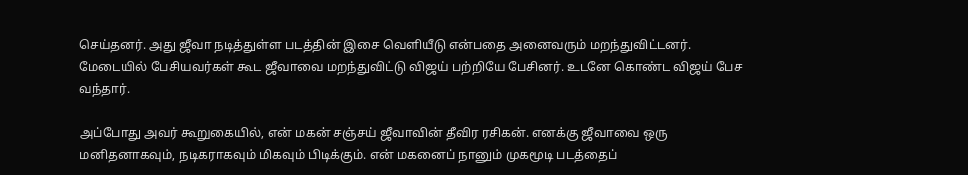செய்தனர். அது ஜீவா நடித்துள்ள படத்தின் இசை வெளியீடு என்பதை அனைவரும் மறந்துவிட்டனர். மேடையில் பேசியவர்கள் கூட ஜீவாவை மறந்துவிட்டு விஜய் பற்றியே பேசினர். உடனே கொண்ட விஜய் பேச வந்தார்.

அப்போது அவர் கூறுகையில், என் மகன் சஞ்சய் ஜீவாவின் தீவிர ரசிகன். எனக்கு ஜீவாவை ஒரு மனிதனாகவும், நடிகராகவும் மிகவும் பிடிக்கும். என் மகனைப் நானும் முகமூடி படத்தைப்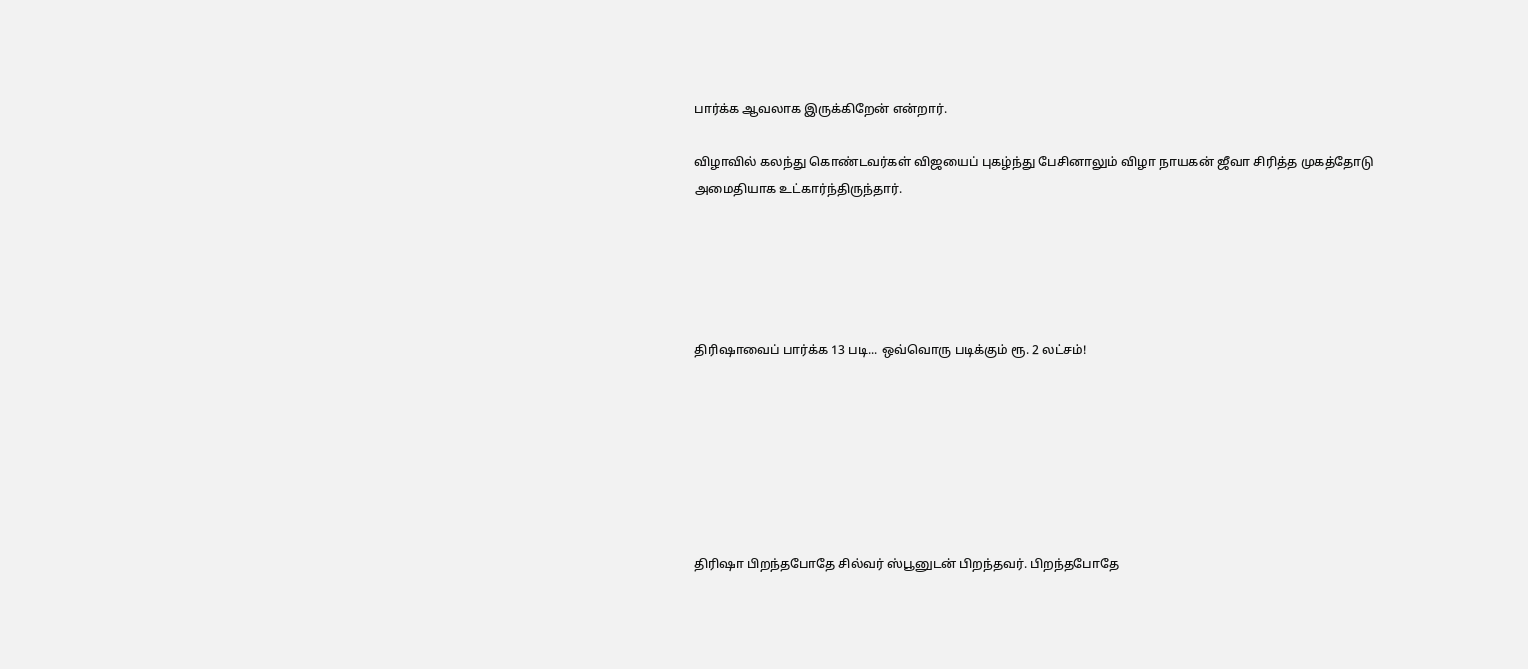பார்க்க ஆவலாக இருக்கிறேன் என்றார்.

விழாவில் கலந்து கொண்டவர்கள் விஜயைப் புகழ்ந்து பேசினாலும் விழா நாயகன் ஜீவா சிரித்த முகத்தோடு அமைதியாக உட்கார்ந்திருந்தார்.





திரிஷாவைப் பார்க்க 13 படி... ஒவ்வொரு படிக்கும் ரூ. 2 லட்சம்!







திரிஷா பிறந்தபோதே சில்வர் ஸ்பூனுடன் பிறந்தவர். பிறந்தபோதே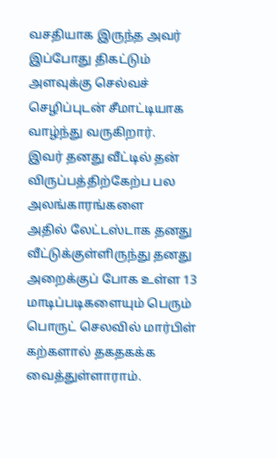வசதியாக இருந்த அவர் இப்போது திகட்டும் அளவுக்கு செல்வச் செழிப்புடன் சீமாட்டியாக வாழ்ந்து வருகிறார்.
இவர் தனது வீட்டில் தன் விருப்பத்திற்கேற்ப பல அலங்காரங்களை
அதில் லேட்டஸ்டாக தனது வீட்டுக்குள்ளிருந்து தனது அறைக்குப் போக உள்ள 13 மாடிப்படிகளையும் பெரும் பொருட் செலவில் மார்பிள் கற்களால் தகதகக்க வைத்துள்ளாராம்.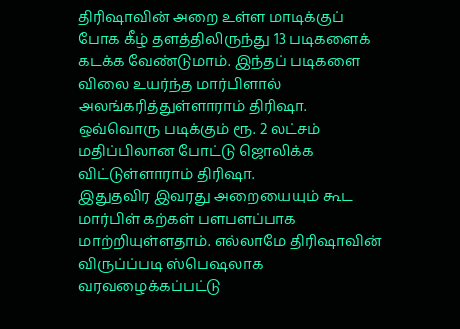திரிஷாவின் அறை உள்ள மாடிக்குப் போக கீழ் தளத்திலிருந்து 13 படிகளைக் கடக்க வேண்டுமாம். இந்தப் படிகளை விலை உயர்ந்த மார்பிளால் அலங்கரித்துள்ளாராம் திரிஷா. ஒவ்வொரு படிக்கும் ரூ. 2 லட்சம் மதிப்பிலான போட்டு ஜொலிக்க விட்டுள்ளாராம் திரிஷா.
இதுதவிர இவரது அறையையும் கூட மார்பிள் கற்கள் பளபளப்பாக மாற்றியுள்ளதாம். எல்லாமே திரிஷாவின் விருப்ப்படி ஸ்பெஷலாக வரவழைக்கப்பட்டு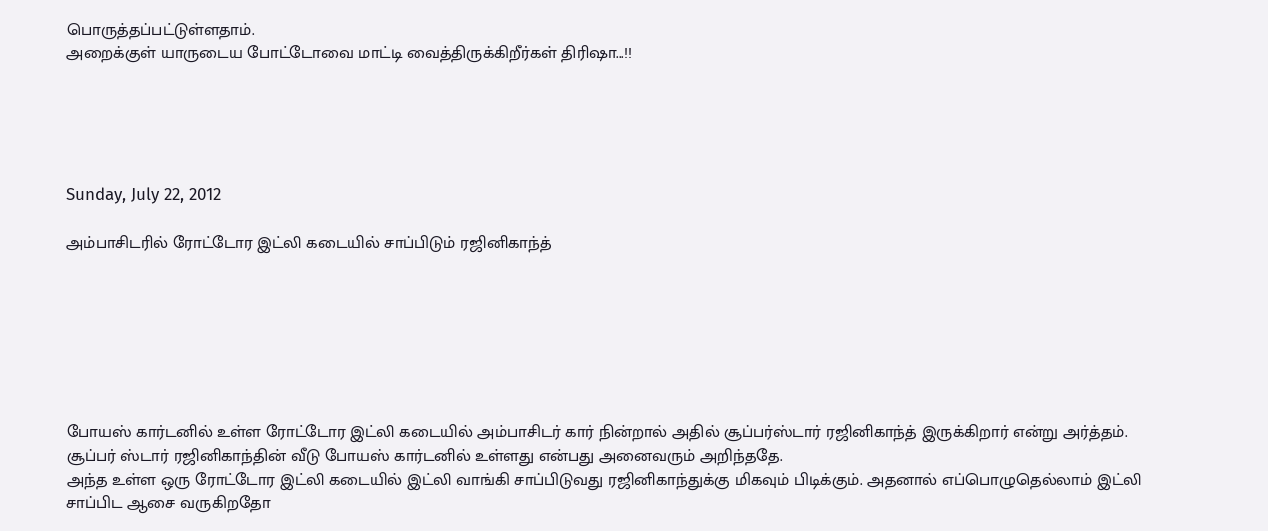பொருத்தப்பட்டுள்ளதாம்.
அறைக்குள் யாருடைய போட்டோவை மாட்டி வைத்திருக்கிறீர்கள் திரிஷா...!!





Sunday, July 22, 2012

அம்பாசிடரில் ரோட்டோர இட்லி கடையில் சாப்பிடும் ரஜினிகாந்த்







போயஸ் கார்டனில் உள்ள ரோட்டோர இட்லி கடையில் அம்பாசிடர் கார் நின்றால் அதில் சூப்பர்ஸ்டார் ரஜினிகாந்த் இருக்கிறார் என்று அர்த்தம்.
சூப்பர் ஸ்டார் ரஜினிகாந்தின் வீடு போயஸ் கார்டனில் உள்ளது என்பது அனைவரும் அறிந்ததே.
அந்த உள்ள ஒரு ரோட்டோர இட்லி கடையில் இட்லி வாங்கி சாப்பிடுவது ரஜினிகாந்துக்கு மிகவும் பிடிக்கும். அதனால் எப்பொழுதெல்லாம் இட்லி சாப்பிட ஆசை வருகிறதோ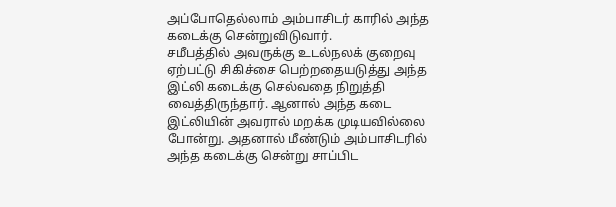அப்போதெல்லாம் அம்பாசிடர் காரில் அந்த கடைக்கு சென்றுவிடுவார்.
சமீபத்தில் அவருக்கு உடல்நலக் குறைவு ஏற்பட்டு சிகிச்சை பெற்றதையடுத்து அந்த இட்லி கடைக்கு செல்வதை நிறுத்தி வைத்திருந்தார். ஆனால் அந்த கடை இட்லியின் அவரால் மறக்க முடியவில்லை போன்று. அதனால் மீண்டும் அம்பாசிடரில் அந்த கடைக்கு சென்று சாப்பிட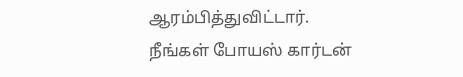ஆரம்பித்துவிட்டார்.
நீங்கள் போயஸ் கார்டன்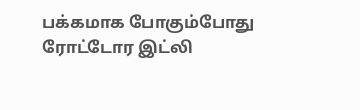பக்கமாக போகும்போது ரோட்டோர இட்லி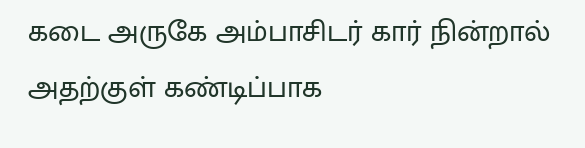கடை அருகே அம்பாசிடர் கார் நின்றால் அதற்குள் கண்டிப்பாக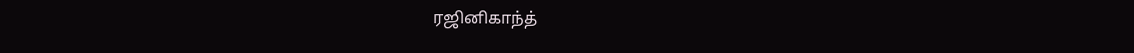ரஜினிகாந்த்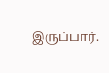இருப்பார்.